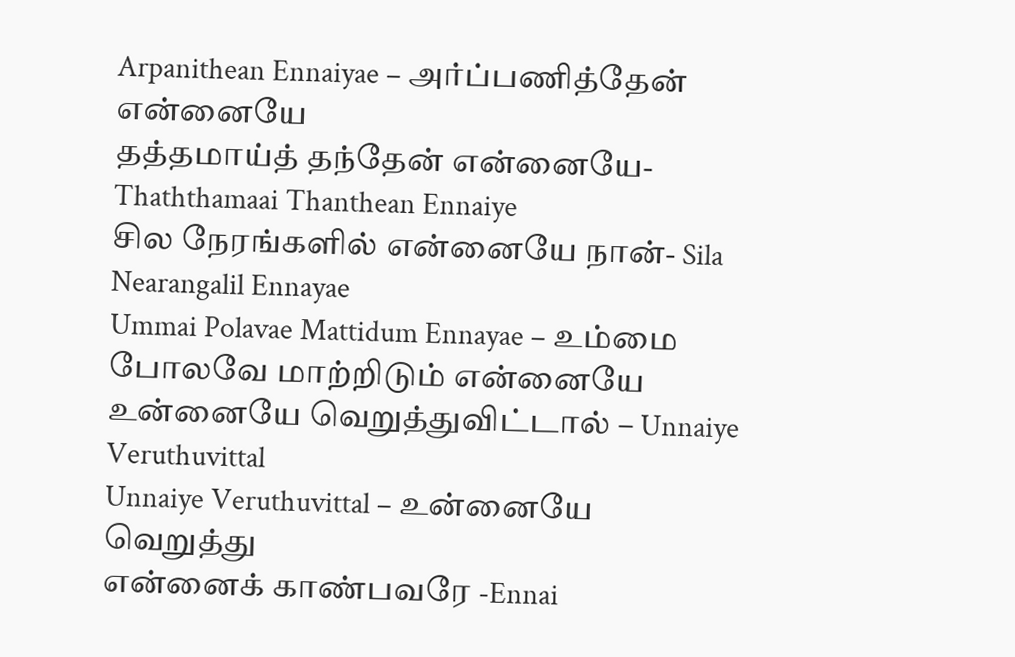Arpanithean Ennaiyae – அர்ப்பணித்தேன் என்னையே
தத்தமாய்த் தந்தேன் என்னையே-Thaththamaai Thanthean Ennaiye
சில நேரங்களில் என்னையே நான்- Sila Nearangalil Ennayae
Ummai Polavae Mattidum Ennayae – உம்மை போலவே மாற்றிடும் என்னையே
உன்னையே வெறுத்துவிட்டால் – Unnaiye Veruthuvittal
Unnaiye Veruthuvittal – உன்னையே வெறுத்து
என்னைக் காண்பவரே -Ennai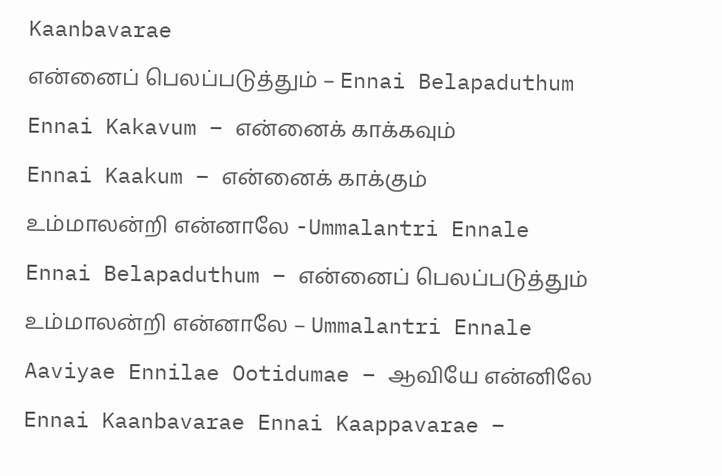Kaanbavarae
என்னைப் பெலப்படுத்தும் – Ennai Belapaduthum
Ennai Kakavum – என்னைக் காக்கவும்
Ennai Kaakum – என்னைக் காக்கும்
உம்மாலன்றி என்னாலே -Ummalantri Ennale
Ennai Belapaduthum – என்னைப் பெலப்படுத்தும்
உம்மாலன்றி என்னாலே – Ummalantri Ennale
Aaviyae Ennilae Ootidumae – ஆவியே என்னிலே
Ennai Kaanbavarae Ennai Kaappavarae –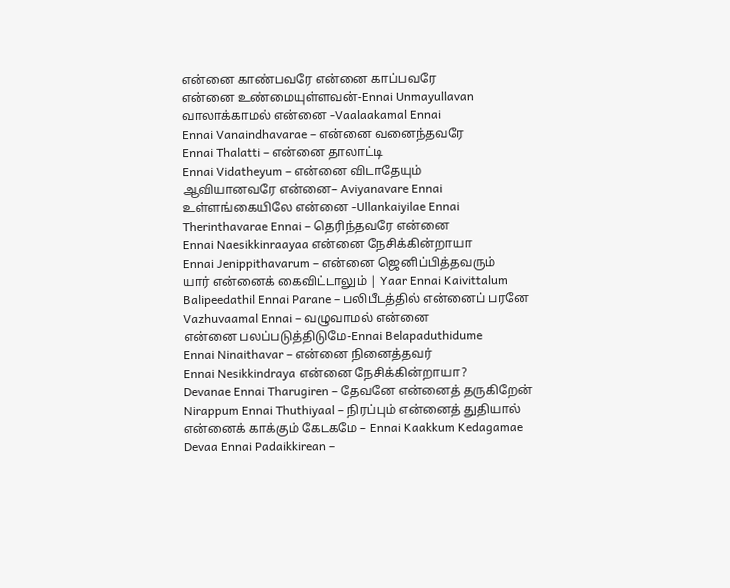என்னை காண்பவரே என்னை காப்பவரே
என்னை உண்மையுள்ளவன்-Ennai Unmayullavan
வாலாக்காமல் என்னை -Vaalaakamal Ennai
Ennai Vanaindhavarae – என்னை வனைந்தவரே
Ennai Thalatti – என்னை தாலாட்டி
Ennai Vidatheyum – என்னை விடாதேயும்
ஆவியானவரே என்னை– Aviyanavare Ennai
உள்ளங்கையிலே என்னை -Ullankaiyilae Ennai
Therinthavarae Ennai – தெரிந்தவரே என்னை
Ennai Naesikkinraayaa என்னை நேசிக்கின்றாயா
Ennai Jenippithavarum – என்னை ஜெனிப்பித்தவரும்
யார் என்னைக் கைவிட்டாலும் | Yaar Ennai Kaivittalum
Balipeedathil Ennai Parane – பலிபீடத்தில் என்னைப் பரனே
Vazhuvaamal Ennai – வழுவாமல் என்னை
என்னை பலப்படுத்திடுமே-Ennai Belapaduthidume
Ennai Ninaithavar – என்னை நினைத்தவர்
Ennai Nesikkindraya என்னை நேசிக்கின்றாயா?
Devanae Ennai Tharugiren – தேவனே என்னைத் தருகிறேன்
Nirappum Ennai Thuthiyaal – நிரப்பும் என்னைத் துதியால்
என்னைக் காக்கும் கேடகமே – Ennai Kaakkum Kedagamae
Devaa Ennai Padaikkirean –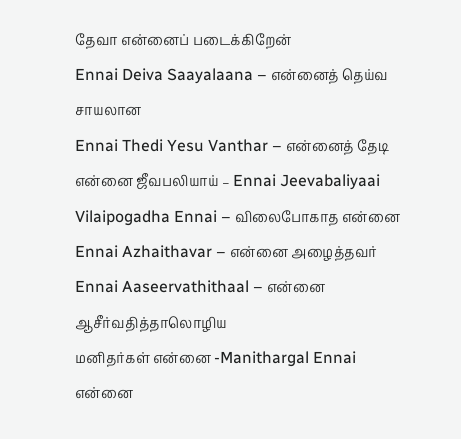தேவா என்னைப் படைக்கிறேன்
Ennai Deiva Saayalaana – என்னைத் தெய்வ சாயலான
Ennai Thedi Yesu Vanthar – என்னைத் தேடி
என்னை ஜீவபலியாய் – Ennai Jeevabaliyaai
Vilaipogadha Ennai – விலைபோகாத என்னை
Ennai Azhaithavar – என்னை அழைத்தவர்
Ennai Aaseervathithaal – என்னை ஆசீர்வதித்தாலொழிய
மனிதர்கள் என்னை -Manithargal Ennai
என்னை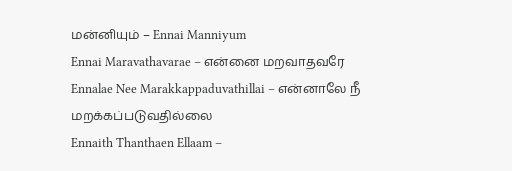மன்னியும் – Ennai Manniyum
Ennai Maravathavarae – என்னை மறவாதவரே
Ennalae Nee Marakkappaduvathillai – என்னாலே நீ மறக்கப்படுவதில்லை
Ennaith Thanthaen Ellaam –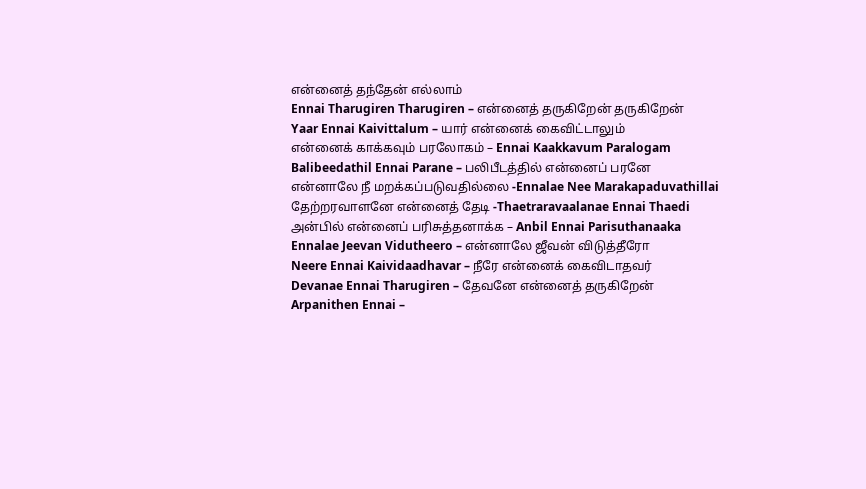என்னைத் தந்தேன் எல்லாம்
Ennai Tharugiren Tharugiren – என்னைத் தருகிறேன் தருகிறேன்
Yaar Ennai Kaivittalum – யார் என்னைக் கைவிட்டாலும்
என்னைக் காக்கவும் பரலோகம் – Ennai Kaakkavum Paralogam
Balibeedathil Ennai Parane – பலிபீடத்தில் என்னைப் பரனே
என்னாலே நீ மறக்கப்படுவதில்லை -Ennalae Nee Marakapaduvathillai
தேற்றரவாளனே என்னைத் தேடி -Thaetraravaalanae Ennai Thaedi
அன்பில் என்னைப் பரிசுத்தனாக்க – Anbil Ennai Parisuthanaaka
Ennalae Jeevan Vidutheero – என்னாலே ஜீவன் விடுத்தீரோ
Neere Ennai Kaividaadhavar – நீரே என்னைக் கைவிடாதவர்
Devanae Ennai Tharugiren – தேவனே என்னைத் தருகிறேன்
Arpanithen Ennai –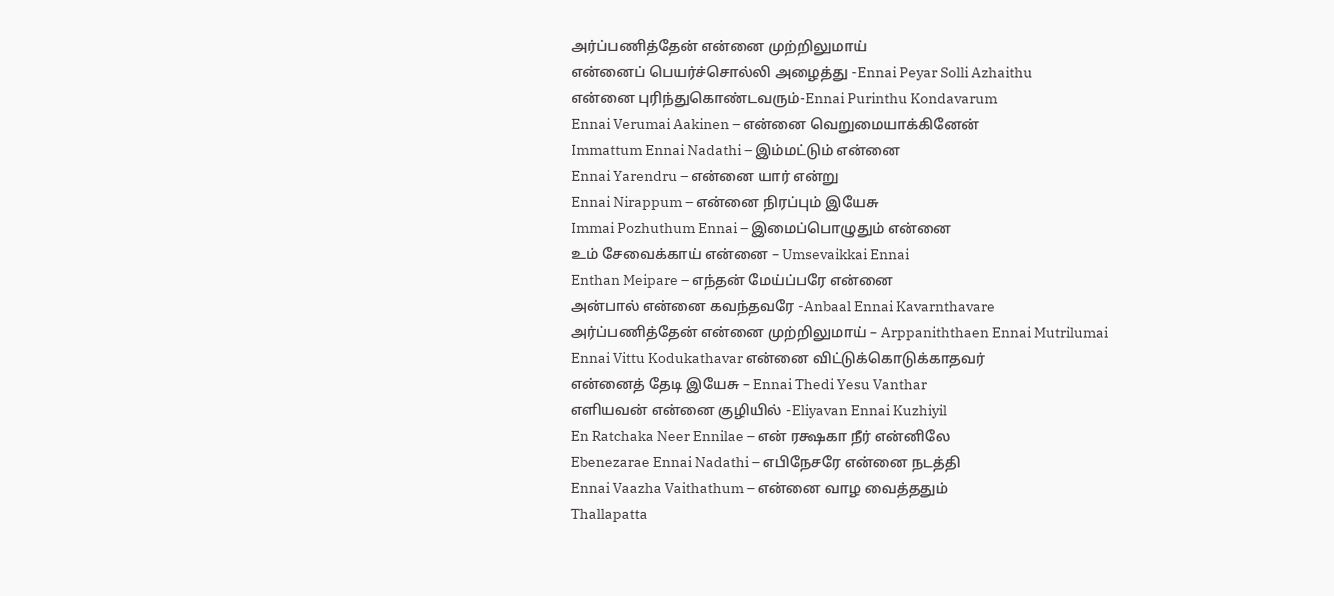அர்ப்பணித்தேன் என்னை முற்றிலுமாய்
என்னைப் பெயர்ச்சொல்லி அழைத்து -Ennai Peyar Solli Azhaithu
என்னை புரிந்துகொண்டவரும்-Ennai Purinthu Kondavarum
Ennai Verumai Aakinen – என்னை வெறுமையாக்கினேன்
Immattum Ennai Nadathi – இம்மட்டும் என்னை
Ennai Yarendru – என்னை யார் என்று
Ennai Nirappum – என்னை நிரப்பும் இயேசு
Immai Pozhuthum Ennai – இமைப்பொழுதும் என்னை
உம் சேவைக்காய் என்னை – Umsevaikkai Ennai
Enthan Meipare – எந்தன் மேய்ப்பரே என்னை
அன்பால் என்னை கவந்தவரே -Anbaal Ennai Kavarnthavare
அர்ப்பணித்தேன் என்னை முற்றிலுமாய் – Arppaniththaen Ennai Mutrilumai
Ennai Vittu Kodukathavar என்னை விட்டுக்கொடுக்காதவர்
என்னைத் தேடி இயேசு – Ennai Thedi Yesu Vanthar
எளியவன் என்னை குழியில் -Eliyavan Ennai Kuzhiyil
En Ratchaka Neer Ennilae – என் ரக்ஷகா நீர் என்னிலே
Ebenezarae Ennai Nadathi – எபிநேசரே என்னை நடத்தி
Ennai Vaazha Vaithathum – என்னை வாழ வைத்ததும்
Thallapatta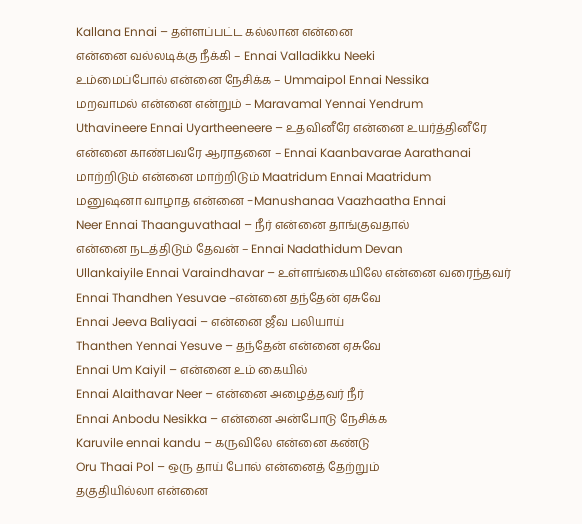Kallana Ennai – தள்ளப்பட்ட கல்லான என்னை
என்னை வல்லடிக்கு நீக்கி – Ennai Valladikku Neeki
உம்மைப்போல் என்னை நேசிக்க – Ummaipol Ennai Nessika
மறவாமல் என்னை என்றும் – Maravamal Yennai Yendrum
Uthavineere Ennai Uyartheeneere – உதவினீரே என்னை உயர்த்தினீரே
என்னை காண்பவரே ஆராதனை – Ennai Kaanbavarae Aarathanai
மாற்றிடும் என்னை மாற்றிடும் Maatridum Ennai Maatridum
மனுஷனா வாழாத என்னை -Manushanaa Vaazhaatha Ennai
Neer Ennai Thaanguvathaal – நீர் என்னை தாங்குவதால்
என்னை நடத்திடும் தேவன் – Ennai Nadathidum Devan
Ullankaiyile Ennai Varaindhavar – உள்ளங்கையிலே என்னை வரைந்தவர்
Ennai Thandhen Yesuvae –என்னை தந்தேன் ஏசுவே
Ennai Jeeva Baliyaai – என்னை ஜீவ பலியாய்
Thanthen Yennai Yesuve – தந்தேன் என்னை ஏசுவே
Ennai Um Kaiyil – என்னை உம் கையில்
Ennai Alaithavar Neer – என்னை அழைத்தவர் நீர்
Ennai Anbodu Nesikka – என்னை அன்போடு நேசிக்க
Karuvile ennai kandu – கருவிலே என்னை கண்டு
Oru Thaai Pol – ஒரு தாய் போல் என்னைத் தேற்றும்
தகுதியில்லா என்னை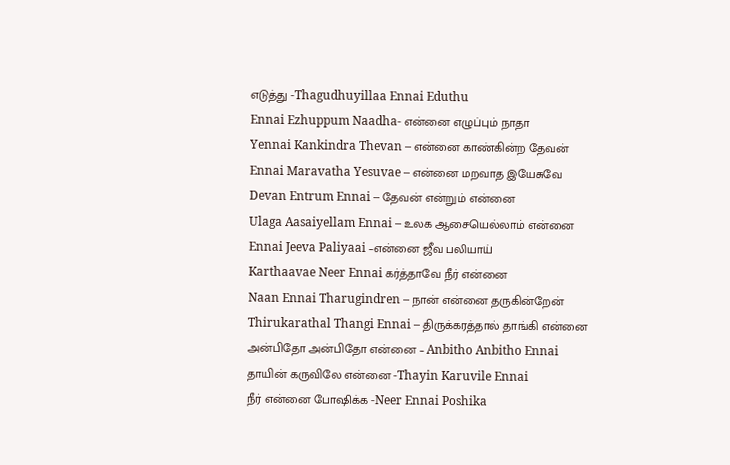எடுத்து -Thagudhuyillaa Ennai Eduthu
Ennai Ezhuppum Naadha- என்னை எழுப்பும் நாதா
Yennai Kankindra Thevan – என்னை காண்கின்ற தேவன்
Ennai Maravatha Yesuvae – என்னை மறவாத இயேசுவே
Devan Entrum Ennai – தேவன் என்றும் என்னை
Ulaga Aasaiyellam Ennai – உலக ஆசையெல்லாம் என்னை
Ennai Jeeva Paliyaai –என்னை ஜீவ பலியாய்
Karthaavae Neer Ennai கர்த்தாவே நீர் என்னை
Naan Ennai Tharugindren – நான் என்னை தருகின்றேன்
Thirukarathal Thangi Ennai – திருக்கரத்தால் தாங்கி என்னை
அன்பிதோ அன்பிதோ என்னை – Anbitho Anbitho Ennai
தாயின் கருவிலே என்னை -Thayin Karuvile Ennai
நீர் என்னை போஷிக்க -Neer Ennai Poshika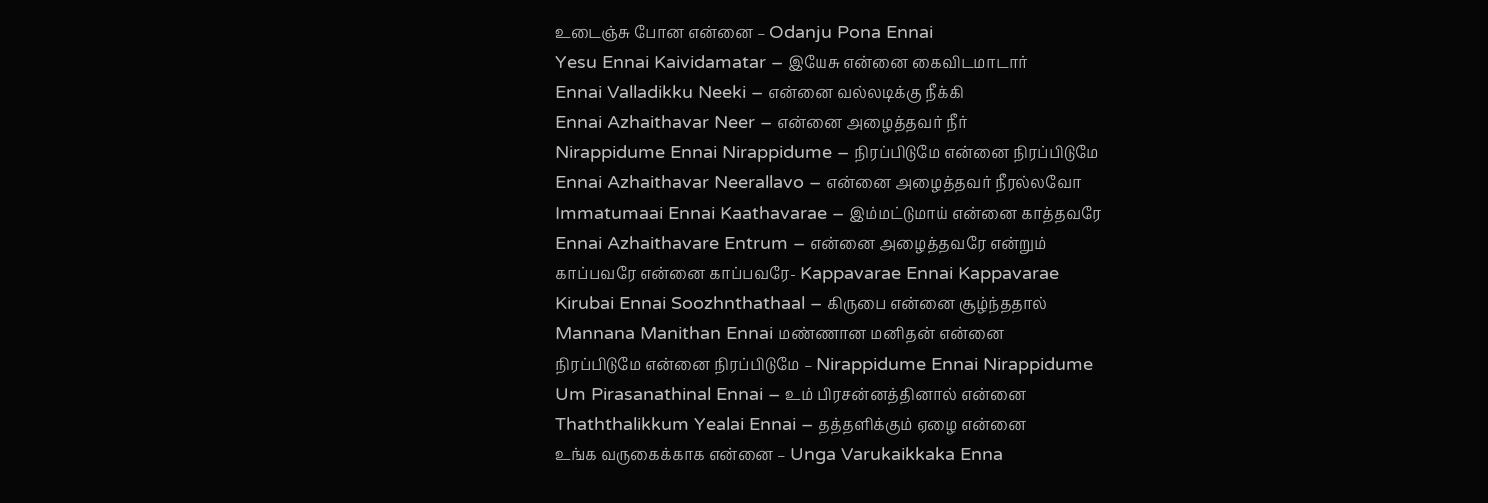உடைஞ்சு போன என்னை – Odanju Pona Ennai
Yesu Ennai Kaividamatar – இயேசு என்னை கைவிடமாடார்
Ennai Valladikku Neeki – என்னை வல்லடிக்கு நீக்கி
Ennai Azhaithavar Neer – என்னை அழைத்தவர் நீர்
Nirappidume Ennai Nirappidume – நிரப்பிடுமே என்னை நிரப்பிடுமே
Ennai Azhaithavar Neerallavo – என்னை அழைத்தவர் நீரல்லவோ
Immatumaai Ennai Kaathavarae – இம்மட்டுமாய் என்னை காத்தவரே
Ennai Azhaithavare Entrum – என்னை அழைத்தவரே என்றும்
காப்பவரே என்னை காப்பவரே- Kappavarae Ennai Kappavarae
Kirubai Ennai Soozhnthathaal – கிருபை என்னை சூழ்ந்ததால்
Mannana Manithan Ennai மண்ணான மனிதன் என்னை
நிரப்பிடுமே என்னை நிரப்பிடுமே – Nirappidume Ennai Nirappidume
Um Pirasanathinal Ennai – உம் பிரசன்னத்தினால் என்னை
Thaththalikkum Yealai Ennai – தத்தளிக்கும் ஏழை என்னை
உங்க வருகைக்காக என்னை – Unga Varukaikkaka Enna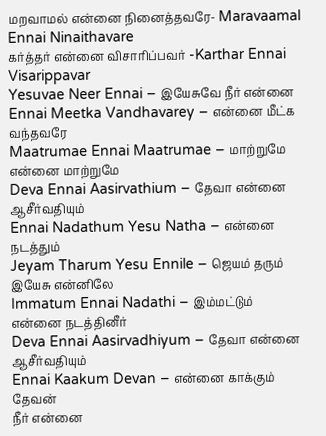மறவாமல் என்னை நினைத்தவரே- Maravaamal Ennai Ninaithavare
கர்த்தர் என்னை விசாரிப்பவர் -Karthar Ennai Visarippavar
Yesuvae Neer Ennai – இயேசுவே நீர் என்னை
Ennai Meetka Vandhavarey – என்னை மீட்க வந்தவரே
Maatrumae Ennai Maatrumae – மாற்றுமே என்னை மாற்றுமே
Deva Ennai Aasirvathium – தேவா என்னை ஆசீர்வதியும்
Ennai Nadathum Yesu Natha – என்னை நடத்தும்
Jeyam Tharum Yesu Ennile – ஜெயம் தரும் இயேசு என்னிலே
Immatum Ennai Nadathi – இம்மட்டும் என்னை நடத்தினீர்
Deva Ennai Aasirvadhiyum – தேவா என்னை ஆசீர்வதியும்
Ennai Kaakum Devan – என்னை காக்கும் தேவன்
நீர் என்னை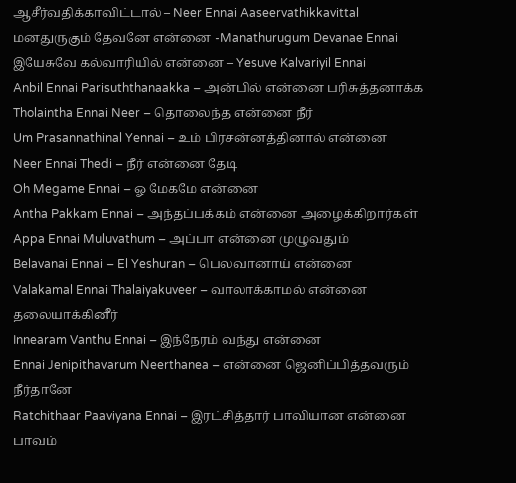ஆசீர்வதிக்காவிட்டால் – Neer Ennai Aaseervathikkavittal
மனதுருகும் தேவனே என்னை -Manathurugum Devanae Ennai
இயேசுவே கல்வாரியில் என்னை – Yesuve Kalvariyil Ennai
Anbil Ennai Parisuththanaakka – அன்பில் என்னை பரிசுத்தனாக்க
Tholaintha Ennai Neer – தொலைந்த என்னை நீர்
Um Prasannathinal Yennai – உம் பிரசன்னத்தினால் என்னை
Neer Ennai Thedi – நீர் என்னை தேடி
Oh Megame Ennai – ஓ மேகமே என்னை
Antha Pakkam Ennai – அந்தப்பக்கம் என்னை அழைக்கிறார்கள்
Appa Ennai Muluvathum – அப்பா என்னை முழுவதும்
Belavanai Ennai – El Yeshuran – பெலவானாய் என்னை
Valakamal Ennai Thalaiyakuveer – வாலாக்காமல் என்னை தலையாக்கினீர்
Innearam Vanthu Ennai – இந்நேரம் வந்து என்னை
Ennai Jenipithavarum Neerthanea – என்னை ஜெனிப்பித்தவரும் நீர்தானே
Ratchithaar Paaviyana Ennai – இரட்சித்தார் பாவியான என்னை
பாவம்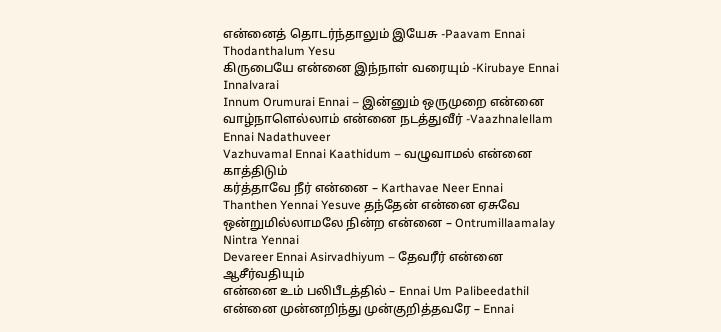என்னைத் தொடர்ந்தாலும் இயேசு -Paavam Ennai Thodanthalum Yesu
கிருபையே என்னை இந்நாள் வரையும் -Kirubaye Ennai Innalvarai
Innum Orumurai Ennai – இன்னும் ஒருமுறை என்னை
வாழ்நாளெல்லாம் என்னை நடத்துவீர் -Vaazhnalellam Ennai Nadathuveer
Vazhuvamal Ennai Kaathidum – வழுவாமல் என்னை காத்திடும்
கர்த்தாவே நீர் என்னை – Karthavae Neer Ennai
Thanthen Yennai Yesuve தந்தேன் என்னை ஏசுவே
ஒன்றுமில்லாமலே நின்ற என்னை – Ontrumillaamalay Nintra Yennai
Devareer Ennai Asirvadhiyum – தேவரீர் என்னை ஆசீர்வதியும்
என்னை உம் பலிபீடத்தில் – Ennai Um Palibeedathil
என்னை முன்னறிந்து முன்குறித்தவரே – Ennai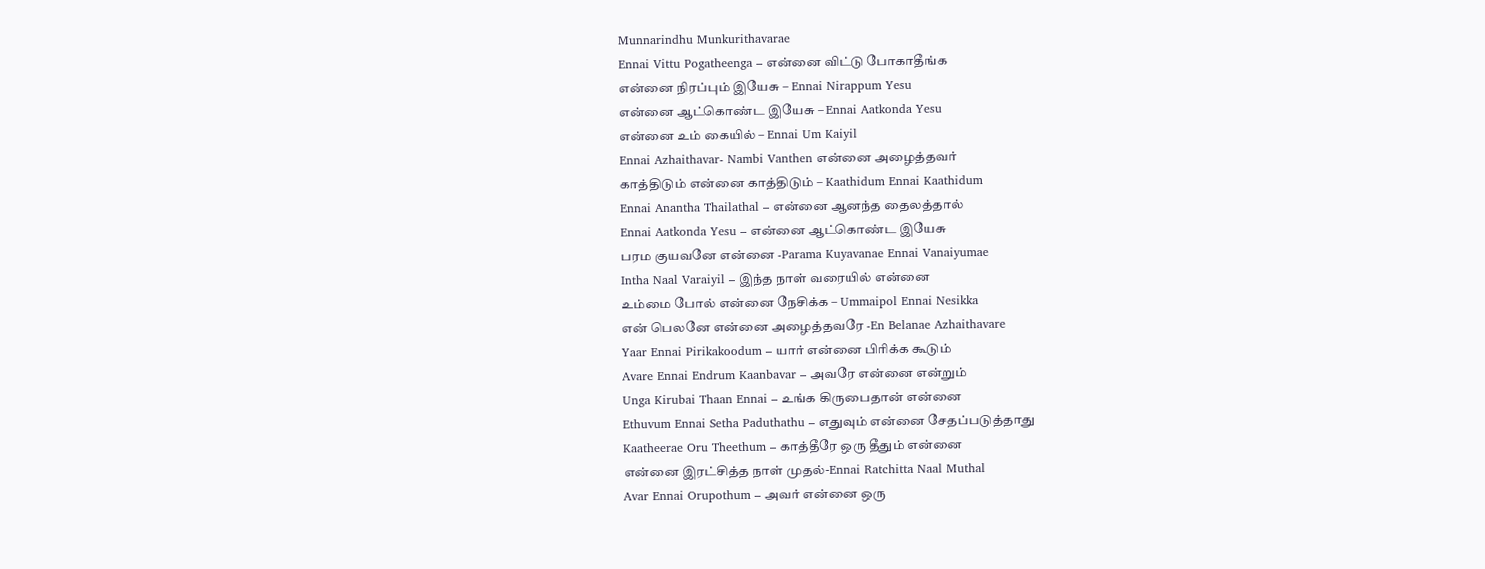Munnarindhu Munkurithavarae
Ennai Vittu Pogatheenga – என்னை விட்டு போகாதீங்க
என்னை நிரப்பும் இயேசு – Ennai Nirappum Yesu
என்னை ஆட்கொண்ட இயேசு – Ennai Aatkonda Yesu
என்னை உம் கையில் – Ennai Um Kaiyil
Ennai Azhaithavar- Nambi Vanthen என்னை அழைத்தவர்
காத்திடும் என்னை காத்திடும் – Kaathidum Ennai Kaathidum
Ennai Anantha Thailathal – என்னை ஆனந்த தைலத்தால்
Ennai Aatkonda Yesu – என்னை ஆட்கொண்ட இயேசு
பரம குயவனே என்னை -Parama Kuyavanae Ennai Vanaiyumae
Intha Naal Varaiyil – இந்த நாள் வரையில் என்னை
உம்மை போல் என்னை நேசிக்க – Ummaipol Ennai Nesikka
என் பெலனே என்னை அழைத்தவரே -En Belanae Azhaithavare
Yaar Ennai Pirikakoodum – யார் என்னை பிரிக்க கூடும்
Avare Ennai Endrum Kaanbavar – அவரே என்னை என்றும்
Unga Kirubai Thaan Ennai – உங்க கிருபைதான் என்னை
Ethuvum Ennai Setha Paduthathu – எதுவும் என்னை சேதப்படுத்தாது
Kaatheerae Oru Theethum – காத்தீரே ஒரு தீதும் என்னை
என்னை இரட்சித்த நாள் முதல்-Ennai Ratchitta Naal Muthal
Avar Ennai Orupothum – அவர் என்னை ஒரு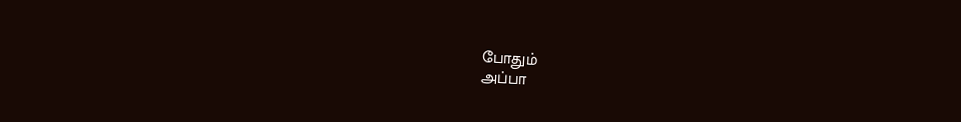போதும்
அப்பா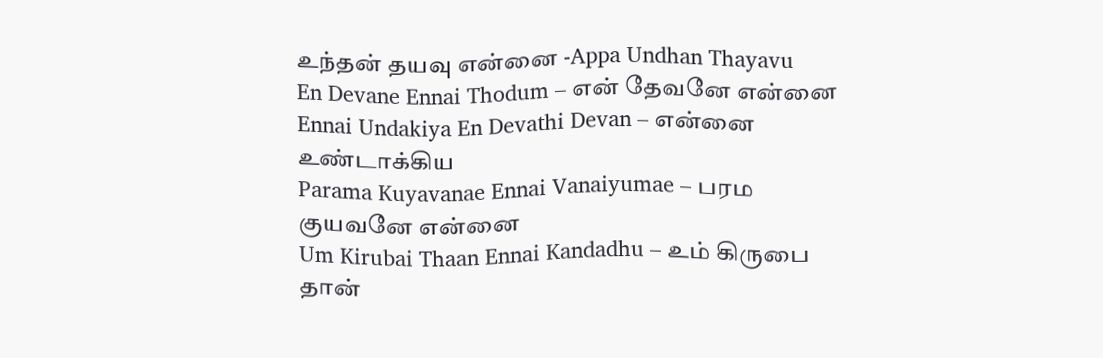உந்தன் தயவு என்னை -Appa Undhan Thayavu
En Devane Ennai Thodum – என் தேவனே என்னை
Ennai Undakiya En Devathi Devan – என்னை உண்டாக்கிய
Parama Kuyavanae Ennai Vanaiyumae – பரம குயவனே என்னை
Um Kirubai Thaan Ennai Kandadhu – உம் கிருபை தான்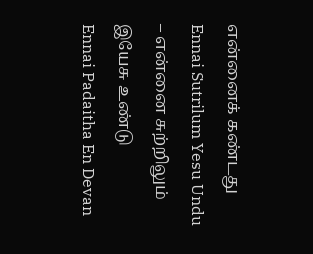என்னைக் கண்டது
Ennai Sutrilum Yesu Undu – என்னை சுற்றிலும் இயேசு உண்டு
Ennai Padaitha En Devan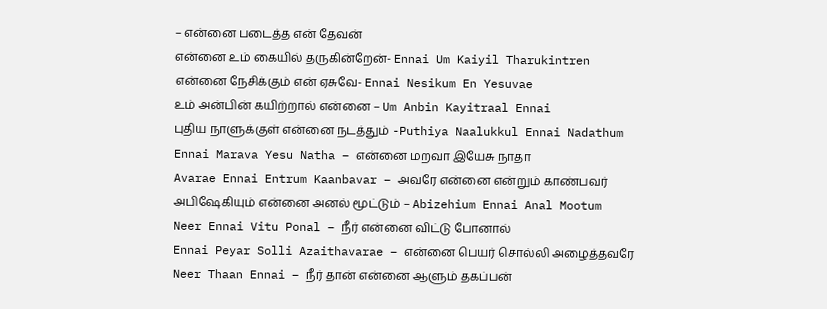– என்னை படைத்த என் தேவன்
என்னை உம் கையில் தருகின்றேன்- Ennai Um Kaiyil Tharukintren
என்னை நேசிக்கும் என் ஏசுவே- Ennai Nesikum En Yesuvae
உம் அன்பின் கயிற்றால் என்னை – Um Anbin Kayitraal Ennai
புதிய நாளுக்குள் என்னை நடத்தும் -Puthiya Naalukkul Ennai Nadathum
Ennai Marava Yesu Natha – என்னை மறவா இயேசு நாதா
Avarae Ennai Entrum Kaanbavar – அவரே என்னை என்றும் காண்பவர்
அபிஷேகியும் என்னை அனல் மூட்டும் – Abizehium Ennai Anal Mootum
Neer Ennai Vitu Ponal – நீர் என்னை விட்டு போனால்
Ennai Peyar Solli Azaithavarae – என்னை பெயர் சொல்லி அழைத்தவரே
Neer Thaan Ennai – நீர் தான் என்னை ஆளும் தகப்பன்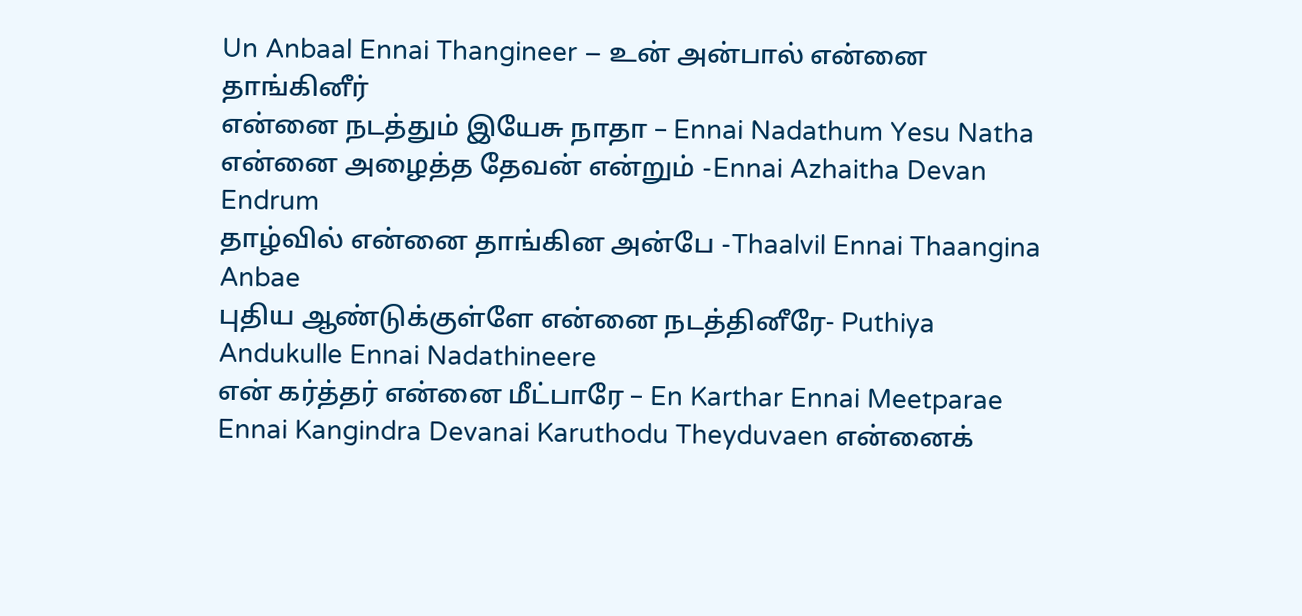Un Anbaal Ennai Thangineer – உன் அன்பால் என்னை தாங்கினீர்
என்னை நடத்தும் இயேசு நாதா – Ennai Nadathum Yesu Natha
என்னை அழைத்த தேவன் என்றும் -Ennai Azhaitha Devan Endrum
தாழ்வில் என்னை தாங்கின அன்பே -Thaalvil Ennai Thaangina Anbae
புதிய ஆண்டுக்குள்ளே என்னை நடத்தினீரே- Puthiya Andukulle Ennai Nadathineere
என் கர்த்தர் என்னை மீட்பாரே – En Karthar Ennai Meetparae
Ennai Kangindra Devanai Karuthodu Theyduvaen என்னைக்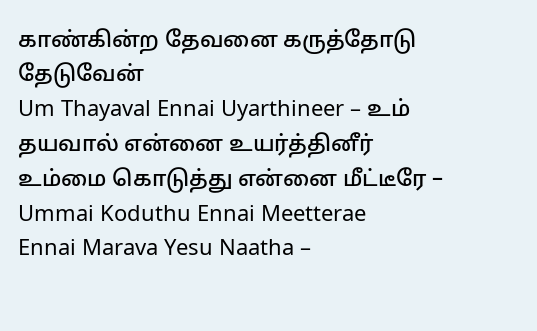காண்கின்ற தேவனை கருத்தோடு தேடுவேன்
Um Thayaval Ennai Uyarthineer – உம் தயவால் என்னை உயர்த்தினீர்
உம்மை கொடுத்து என்னை மீட்டீரே – Ummai Koduthu Ennai Meetterae
Ennai Marava Yesu Naatha –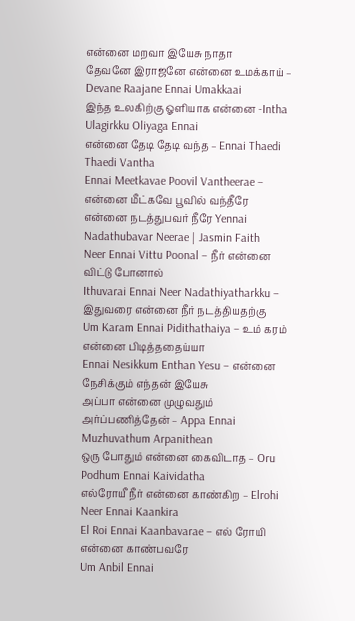என்னை மறவா இயேசு நாதா
தேவனே இராஜனே என்னை உமக்காய் – Devane Raajane Ennai Umakkaai
இந்த உலகிற்கு ஓளியாக என்னை -Intha Ulagirkku Oliyaga Ennai
என்னை தேடி தேடி வந்த – Ennai Thaedi Thaedi Vantha
Ennai Meetkavae Poovil Vantheerae – என்னை மீட்கவே பூவில் வந்தீரே
என்னை நடத்துபவர் நீரே Yennai Nadathubavar Neerae | Jasmin Faith
Neer Ennai Vittu Poonal – நீர் என்னை விட்டு போனால்
Ithuvarai Ennai Neer Nadathiyatharkku – இதுவரை என்னை நீர் நடத்தியதற்கு
Um Karam Ennai Pidithathaiya – உம் கரம் என்னை பிடித்ததைய்யா
Ennai Nesikkum Enthan Yesu – என்னை நேசிக்கும் எந்தன் இயேசு
அப்பா என்னை முழுவதும் அர்ப்பணித்தேன் – Appa Ennai Muzhuvathum Arpanithean
ஒரு போதும் என்னை கைவிடாத – Oru Podhum Ennai Kaividatha
எல்ரோயீ நீர் என்னை காண்கிற – Elrohi Neer Ennai Kaankira
El Roi Ennai Kaanbavarae – எல் ரோயி என்னை காண்பவரே
Um Anbil Ennai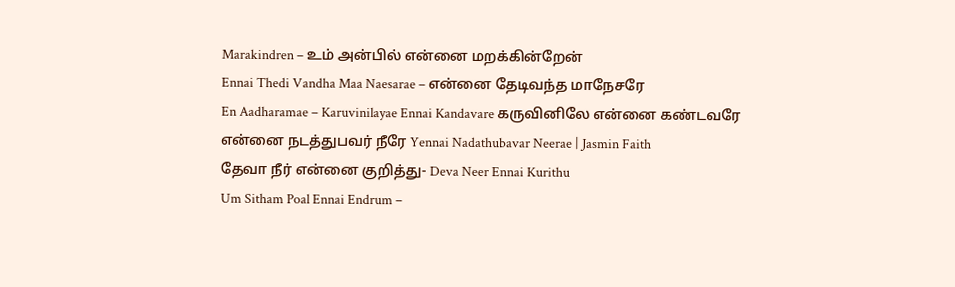Marakindren – உம் அன்பில் என்னை மறக்கின்றேன்
Ennai Thedi Vandha Maa Naesarae – என்னை தேடிவந்த மாநேசரே
En Aadharamae – Karuvinilayae Ennai Kandavare கருவினிலே என்னை கண்டவரே
என்னை நடத்துபவர் நீரே Yennai Nadathubavar Neerae | Jasmin Faith
தேவா நீர் என்னை குறித்து- Deva Neer Ennai Kurithu
Um Sitham Poal Ennai Endrum –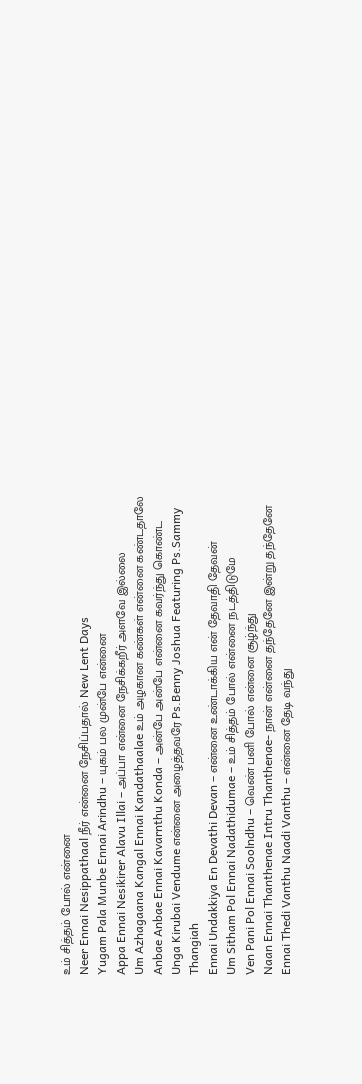உம் சித்தம் போல் என்னை
Neer Ennai Nesippathaal நீர் என்னை நேசிப்பதால் New Lent Days
Yugam Pala Munbe Ennai Arindhu – யுகம் பல முன்பே என்னை
Appa Ennai Nesikirer Alavu Illai – அப்பா என்னை நேசிக்கறீர் அளவே இல்லை
Um Azhagaana Kangal Ennai Kandathaalae உம் அழகான கண்கள் என்னை கண்டதாலே
Anbae Anbae Ennai Kavarnthu Konda – அன்பே அன்பே என்னை கவர்ந்து கொண்ட
Unga Kirubai Vendume என்னை அழைத்தவரே Ps.Benny Joshua Featuring Ps.Sammy Thangiah
Ennai Undakkiya En Devathi Devan – என்னை உண்டாக்கிய என் தேவாதி தேவன்
Um Sitham Pol Ennai Nadathidumae – உம் சித்தம் போல் என்னை நடத்திடுமே
Ven Pani Pol Ennai Soolndhu – வெண் பனி போல் என்னை சூழ்ந்து
Naan Ennai Thanthenae Intru Thanthenae- நான் என்னை தந்தேனே இன்று தந்தேனே
Ennai Thedi Vanthu Naadi Vanthu – என்னை தேடி வந்து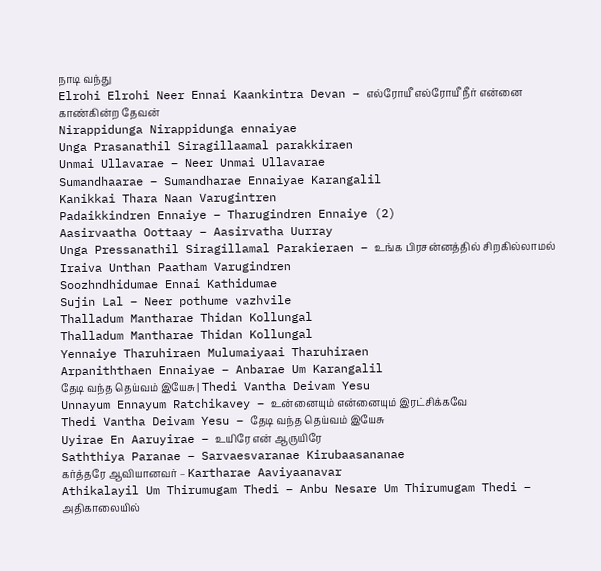நாடி வந்து
Elrohi Elrohi Neer Ennai Kaankintra Devan – எல்ரோயீ எல்ரோயீ நீர் என்னை காண்கின்ற தேவன்
Nirappidunga Nirappidunga ennaiyae
Unga Prasanathil Siragillaamal parakkiraen
Unmai Ullavarae – Neer Unmai Ullavarae
Sumandhaarae – Sumandharae Ennaiyae Karangalil
Kanikkai Thara Naan Varugintren
Padaikkindren Ennaiye – Tharugindren Ennaiye (2)
Aasirvaatha Oottaay – Aasirvatha Uurray
Unga Pressanathil Siragillamal Parakieraen – உங்க பிரசன்னத்தில் சிறகில்லாமல்
Iraiva Unthan Paatham Varugindren
Soozhndhidumae Ennai Kathidumae
Sujin Lal – Neer pothume vazhvile
Thalladum Mantharae Thidan Kollungal
Thalladum Mantharae Thidan Kollungal
Yennaiye Tharuhiraen Mulumaiyaai Tharuhiraen
Arpaniththaen Ennaiyae – Anbarae Um Karangalil
தேடி வந்த தெய்வம் இயேசு | Thedi Vantha Deivam Yesu
Unnayum Ennayum Ratchikavey – உன்னையும் என்னையும் இரட்சிக்கவே
Thedi Vantha Deivam Yesu – தேடி வந்த தெய்வம் இயேசு
Uyirae En Aaruyirae – உயிரே என் ஆருயிரே
Saththiya Paranae – Sarvaesvaranae Kirubaasananae
கர்த்தரே ஆவியானவர் – Kartharae Aaviyaanavar
Athikalayil Um Thirumugam Thedi – Anbu Nesare Um Thirumugam Thedi – அதிகாலையில்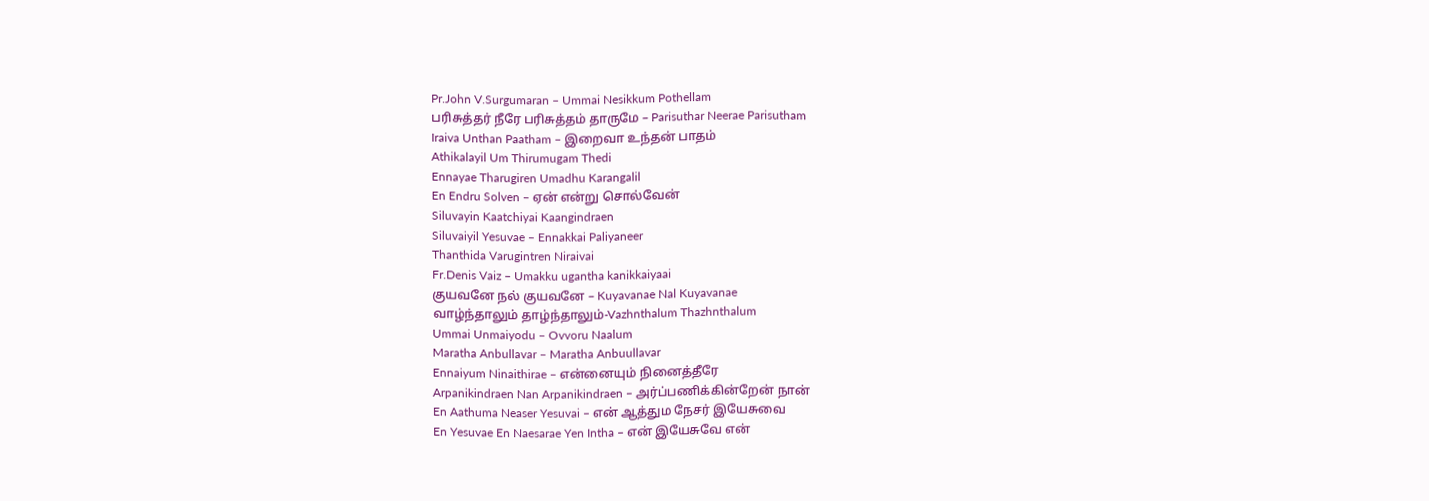Pr.John V.Surgumaran – Ummai Nesikkum Pothellam
பரிசுத்தர் நீரே பரிசுத்தம் தாருமே – Parisuthar Neerae Parisutham
Iraiva Unthan Paatham – இறைவா உந்தன் பாதம்
Athikalayil Um Thirumugam Thedi
Ennayae Tharugiren Umadhu Karangalil
En Endru Solven – ஏன் என்று சொல்வேன்
Siluvayin Kaatchiyai Kaangindraen
Siluvaiyil Yesuvae – Ennakkai Paliyaneer
Thanthida Varugintren Niraivai
Fr.Denis Vaiz – Umakku ugantha kanikkaiyaai
குயவனே நல் குயவனே – Kuyavanae Nal Kuyavanae
வாழ்ந்தாலும் தாழ்ந்தாலும்-Vazhnthalum Thazhnthalum
Ummai Unmaiyodu – Ovvoru Naalum
Maratha Anbullavar – Maratha Anbuullavar
Ennaiyum Ninaithirae – என்னையும் நினைத்தீரே
Arpanikindraen Nan Arpanikindraen – அர்ப்பணிக்கின்றேன் நான்
En Aathuma Neaser Yesuvai – என் ஆத்தும நேசர் இயேசுவை
En Yesuvae En Naesarae Yen Intha – என் இயேசுவே என்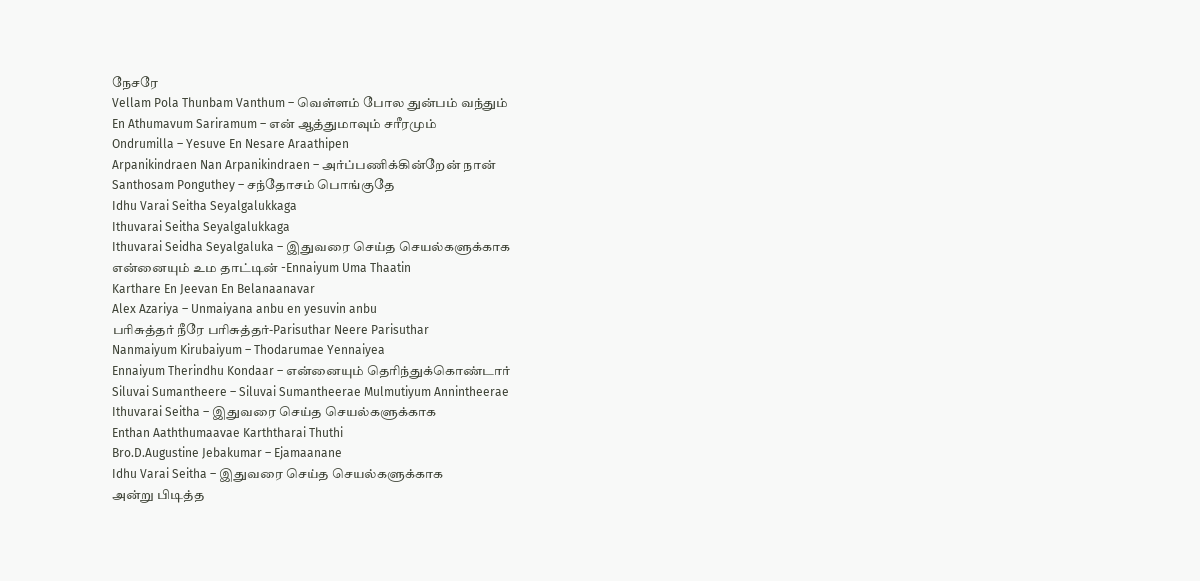நேசரே
Vellam Pola Thunbam Vanthum – வெள்ளம் போல துன்பம் வந்தும்
En Athumavum Sariramum – என் ஆத்துமாவும் சரீரமும்
Ondrumilla – Yesuve En Nesare Araathipen
Arpanikindraen Nan Arpanikindraen – அர்ப்பணிக்கின்றேன் நான்
Santhosam Ponguthey – சந்தோசம் பொங்குதே
Idhu Varai Seitha Seyalgalukkaga
Ithuvarai Seitha Seyalgalukkaga
Ithuvarai Seidha Seyalgaluka – இதுவரை செய்த செயல்களுக்காக
என்னையும் உம தாட்டின் -Ennaiyum Uma Thaatin
Karthare En Jeevan En Belanaanavar
Alex Azariya – Unmaiyana anbu en yesuvin anbu
பரிசுத்தர் நீரே பரிசுத்தர்-Parisuthar Neere Parisuthar
Nanmaiyum Kirubaiyum – Thodarumae Yennaiyea
Ennaiyum Therindhu Kondaar – என்னையும் தெரிந்துக்கொண்டார்
Siluvai Sumantheere – Siluvai Sumantheerae Mulmutiyum Annintheerae
Ithuvarai Seitha – இதுவரை செய்த செயல்களுக்காக
Enthan Aaththumaavae Karththarai Thuthi
Bro.D.Augustine Jebakumar – Ejamaanane
Idhu Varai Seitha – இதுவரை செய்த செயல்களுக்காக
அன்று பிடித்த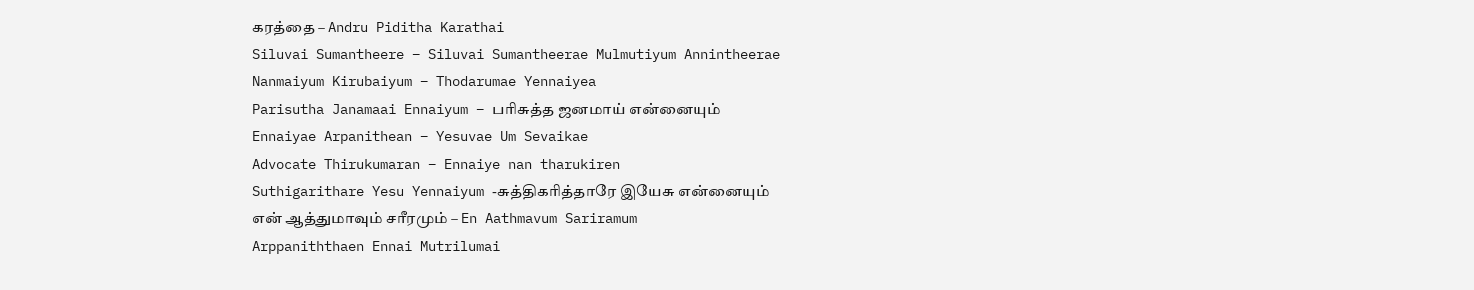கரத்தை – Andru Piditha Karathai
Siluvai Sumantheere – Siluvai Sumantheerae Mulmutiyum Annintheerae
Nanmaiyum Kirubaiyum – Thodarumae Yennaiyea
Parisutha Janamaai Ennaiyum – பரிசுத்த ஜனமாய் என்னையும்
Ennaiyae Arpanithean – Yesuvae Um Sevaikae
Advocate Thirukumaran – Ennaiye nan tharukiren
Suthigarithare Yesu Yennaiyum -சுத்திகரித்தாரே இயேசு என்னையும்
என் ஆத்துமாவும் சரீரமும் – En Aathmavum Sariramum
Arppaniththaen Ennai Mutrilumai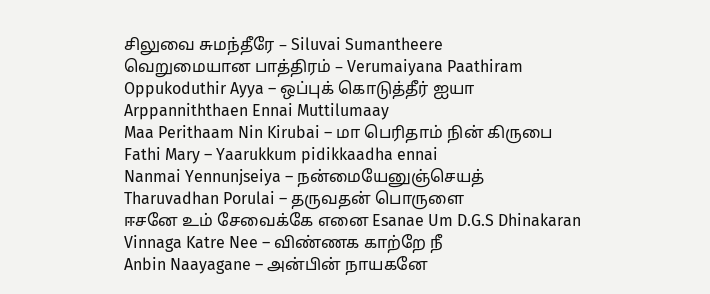சிலுவை சுமந்தீரே – Siluvai Sumantheere
வெறுமையான பாத்திரம் – Verumaiyana Paathiram
Oppukoduthir Ayya – ஒப்புக் கொடுத்தீர் ஐயா
Arppanniththaen Ennai Muttilumaay
Maa Perithaam Nin Kirubai – மா பெரிதாம் நின் கிருபை
Fathi Mary – Yaarukkum pidikkaadha ennai
Nanmai Yennunjseiya – நன்மையேனுஞ்செயத்
Tharuvadhan Porulai – தருவதன் பொருளை
ஈசனே உம் சேவைக்கே எனை Esanae Um D.G.S Dhinakaran
Vinnaga Katre Nee – விண்ணக காற்றே நீ
Anbin Naayagane – அன்பின் நாயகனே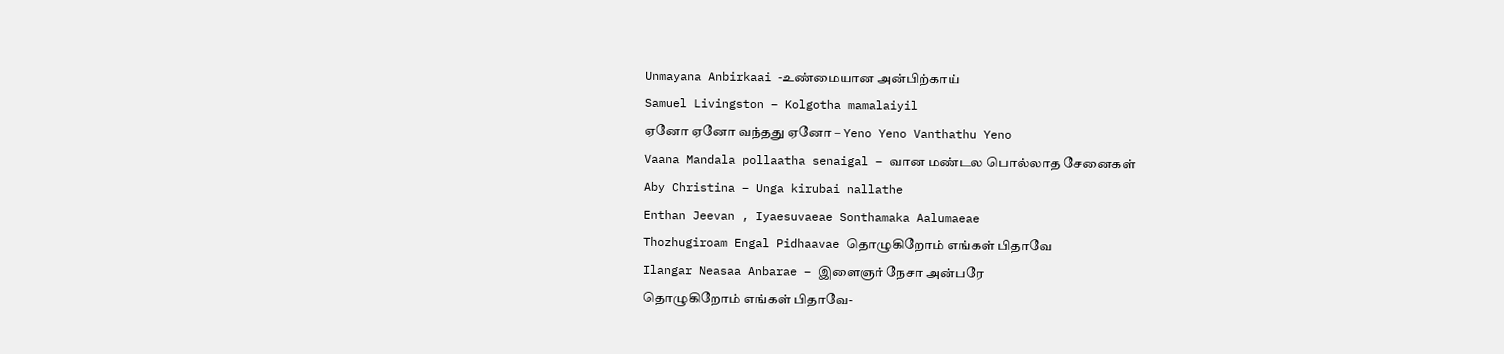Unmayana Anbirkaai -உண்மையான அன்பிற்காய்
Samuel Livingston – Kolgotha mamalaiyil
ஏனோ ஏனோ வந்தது ஏனோ – Yeno Yeno Vanthathu Yeno
Vaana Mandala pollaatha senaigal – வான மண்டல பொல்லாத சேனைகள்
Aby Christina – Unga kirubai nallathe
Enthan Jeevan , Iyaesuvaeae Sonthamaka Aalumaeae
Thozhugiroam Engal Pidhaavae தொழுகிறோம் எங்கள் பிதாவே
Ilangar Neasaa Anbarae – இளைஞர் நேசா அன்பரே
தொழுகிறோம் எங்கள் பிதாவே-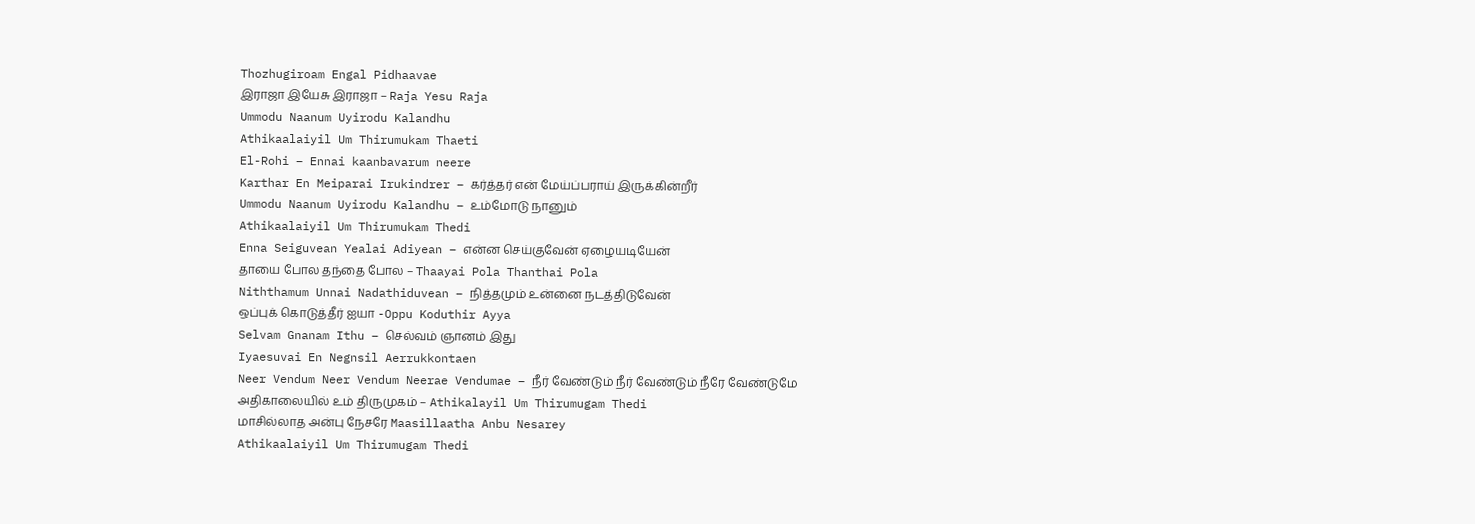Thozhugiroam Engal Pidhaavae
இராஜா இயேசு இராஜா – Raja Yesu Raja
Ummodu Naanum Uyirodu Kalandhu
Athikaalaiyil Um Thirumukam Thaeti
El-Rohi – Ennai kaanbavarum neere
Karthar En Meiparai Irukindrer – கர்த்தர் என் மேய்ப்பராய் இருக்கின்றீர்
Ummodu Naanum Uyirodu Kalandhu – உம்மோடு நானும்
Athikaalaiyil Um Thirumukam Thedi
Enna Seiguvean Yealai Adiyean – என்ன செய்குவேன் ஏழையடியேன்
தாயை போல தந்தை போல – Thaayai Pola Thanthai Pola
Niththamum Unnai Nadathiduvean – நித்தமும் உன்னை நடத்திடுவேன்
ஒப்புக் கொடுத்தீர் ஐயா -Oppu Koduthir Ayya
Selvam Gnanam Ithu – செல்வம் ஞானம் இது
Iyaesuvai En Negnsil Aerrukkontaen
Neer Vendum Neer Vendum Neerae Vendumae – நீர் வேண்டும் நீர் வேண்டும் நீரே வேண்டுமே
அதிகாலையில் உம் திருமுகம் – Athikalayil Um Thirumugam Thedi
மாசில்லாத அன்பு நேசரே Maasillaatha Anbu Nesarey
Athikaalaiyil Um Thirumugam Thedi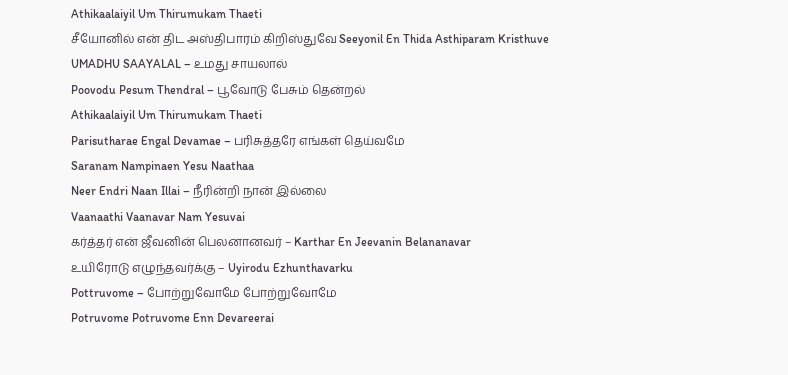Athikaalaiyil Um Thirumukam Thaeti
சீயோனில் என் திட அஸ்திபாரம் கிறிஸ்துவே Seeyonil En Thida Asthiparam Kristhuve
UMADHU SAAYALAL – உமது சாயலால்
Poovodu Pesum Thendral – பூவோடு பேசும் தென்றல்
Athikaalaiyil Um Thirumukam Thaeti
Parisutharae Engal Devamae – பரிசுத்தரே எங்கள் தெய்வமே
Saranam Nampinaen Yesu Naathaa
Neer Endri Naan Illai – நீரின்றி நான் இல்லை
Vaanaathi Vaanavar Nam Yesuvai
கர்த்தர் என் ஜீவனின் பெலனானவர் – Karthar En Jeevanin Belananavar
உயிரோடு எழுந்தவர்க்கு – Uyirodu Ezhunthavarku
Pottruvome – போற்றுவோமே போற்றுவோமே
Potruvome Potruvome Enn Devareerai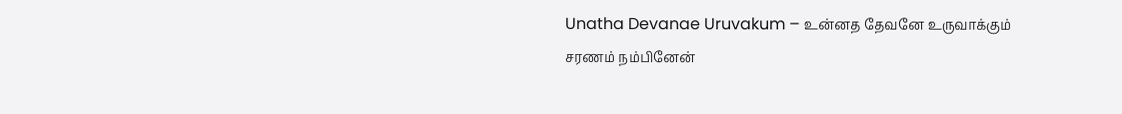Unatha Devanae Uruvakum – உன்னத தேவனே உருவாக்கும்
சரணம் நம்பினேன்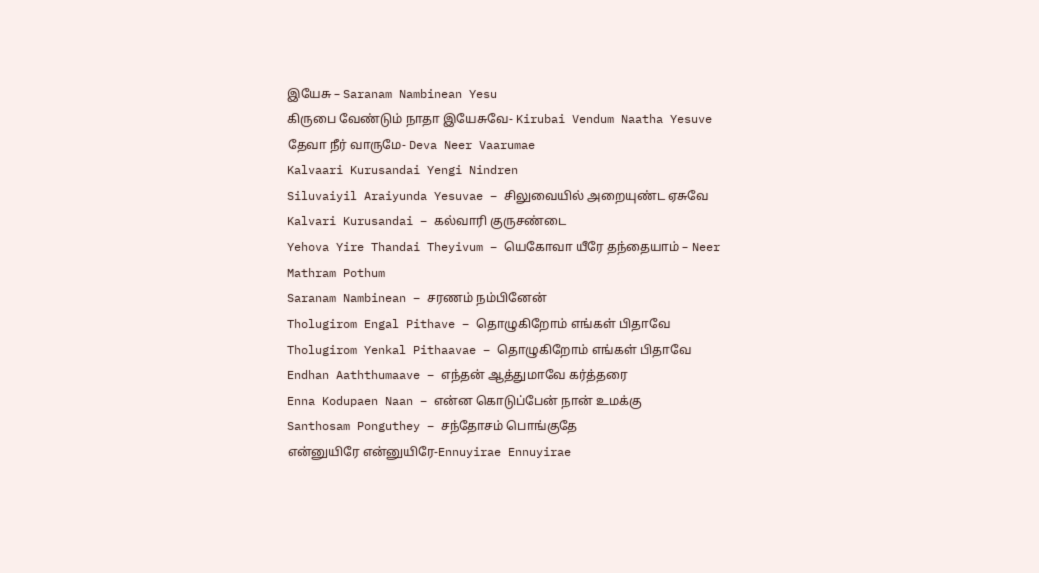இயேசு – Saranam Nambinean Yesu
கிருபை வேண்டும் நாதா இயேசுவே- Kirubai Vendum Naatha Yesuve
தேவா நீர் வாருமே- Deva Neer Vaarumae
Kalvaari Kurusandai Yengi Nindren
Siluvaiyil Araiyunda Yesuvae – சிலுவையில் அறையுண்ட ஏசுவே
Kalvari Kurusandai – கல்வாரி குருசண்டை
Yehova Yire Thandai Theyivum – யெகோவா யீரே தந்தையாம் – Neer Mathram Pothum
Saranam Nambinean – சரணம் நம்பினேன்
Tholugirom Engal Pithave – தொழுகிறோம் எங்கள் பிதாவே
Tholugirom Yenkal Pithaavae – தொழுகிறோம் எங்கள் பிதாவே
Endhan Aaththumaave – எந்தன் ஆத்துமாவே கர்த்தரை
Enna Kodupaen Naan – என்ன கொடுப்பேன் நான் உமக்கு
Santhosam Ponguthey – சந்தோசம் பொங்குதே
என்னுயிரே என்னுயிரே-Ennuyirae Ennuyirae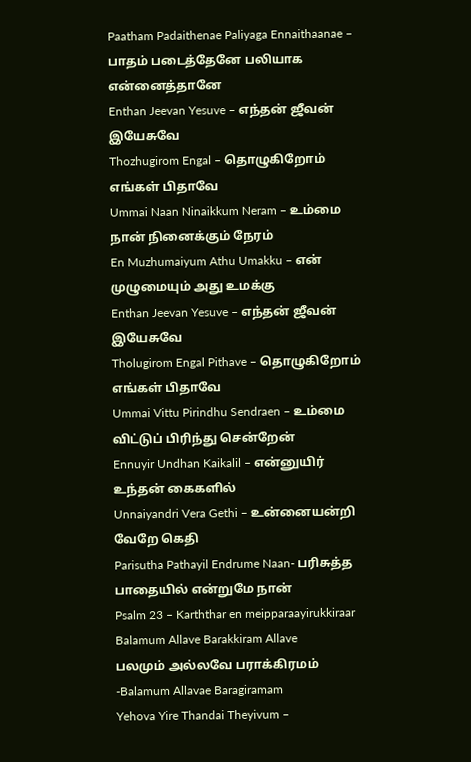Paatham Padaithenae Paliyaga Ennaithaanae – பாதம் படைத்தேனே பலியாக என்னைத்தானே
Enthan Jeevan Yesuve – எந்தன் ஜீவன் இயேசுவே
Thozhugirom Engal – தொழுகிறோம் எங்கள் பிதாவே
Ummai Naan Ninaikkum Neram – உம்மை நான் நினைக்கும் நேரம்
En Muzhumaiyum Athu Umakku – என் முழுமையும் அது உமக்கு
Enthan Jeevan Yesuve – எந்தன் ஜீவன் இயேசுவே
Tholugirom Engal Pithave – தொழுகிறோம் எங்கள் பிதாவே
Ummai Vittu Pirindhu Sendraen – உம்மை விட்டுப் பிரிந்து சென்றேன்
Ennuyir Undhan Kaikalil – என்னுயிர் உந்தன் கைகளில்
Unnaiyandri Vera Gethi – உன்னையன்றி வேறே கெதி
Parisutha Pathayil Endrume Naan- பரிசுத்த பாதையில் என்றுமே நான்
Psalm 23 – Karththar en meipparaayirukkiraar
Balamum Allave Barakkiram Allave
பலமும் அல்லவே பராக்கிரமம் -Balamum Allavae Baragiramam
Yehova Yire Thandai Theyivum –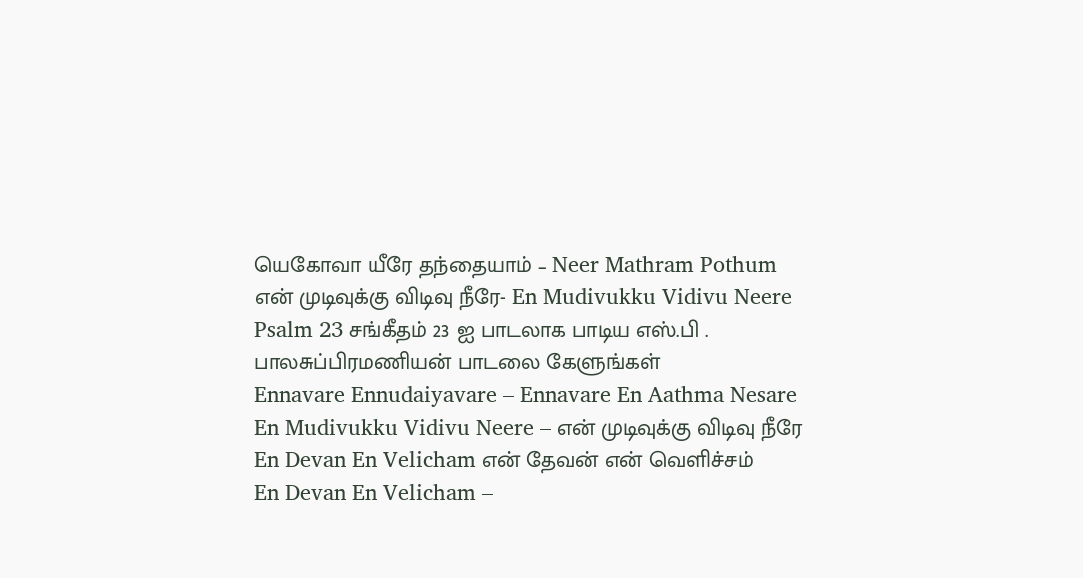யெகோவா யீரே தந்தையாம் – Neer Mathram Pothum
என் முடிவுக்கு விடிவு நீரே- En Mudivukku Vidivu Neere
Psalm 23 சங்கீதம் 23 ஐ பாடலாக பாடிய எஸ்.பி . பாலசுப்பிரமணியன் பாடலை கேளுங்கள்
Ennavare Ennudaiyavare – Ennavare En Aathma Nesare
En Mudivukku Vidivu Neere – என் முடிவுக்கு விடிவு நீரே
En Devan En Velicham என் தேவன் என் வெளிச்சம்
En Devan En Velicham –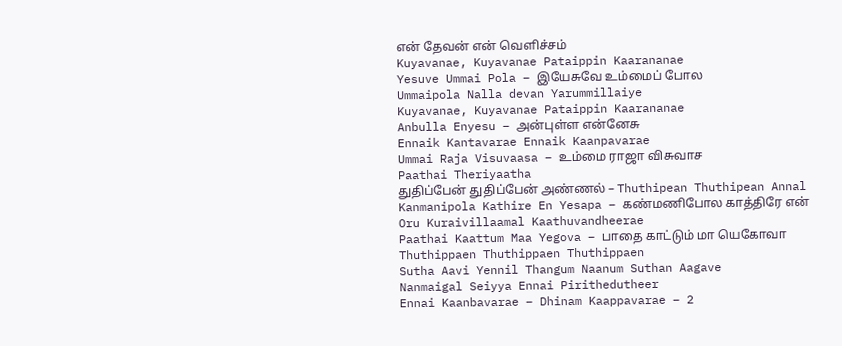என் தேவன் என் வெளிச்சம்
Kuyavanae, Kuyavanae Pataippin Kaarananae
Yesuve Ummai Pola – இயேசுவே உம்மைப் போல
Ummaipola Nalla devan Yarummillaiye
Kuyavanae, Kuyavanae Pataippin Kaarananae
Anbulla Enyesu – அன்புள்ள என்னேசு
Ennaik Kantavarae Ennaik Kaanpavarae
Ummai Raja Visuvaasa – உம்மை ராஜா விசுவாச
Paathai Theriyaatha
துதிப்பேன் துதிப்பேன் அண்ணல் – Thuthipean Thuthipean Annal
Kanmanipola Kathire En Yesapa – கண்மணிபோல காத்திரே என்
Oru Kuraivillaamal Kaathuvandheerae
Paathai Kaattum Maa Yegova – பாதை காட்டும் மா யெகோவா
Thuthippaen Thuthippaen Thuthippaen
Sutha Aavi Yennil Thangum Naanum Suthan Aagave
Nanmaigal Seiyya Ennai Pirithedutheer
Ennai Kaanbavarae – Dhinam Kaappavarae – 2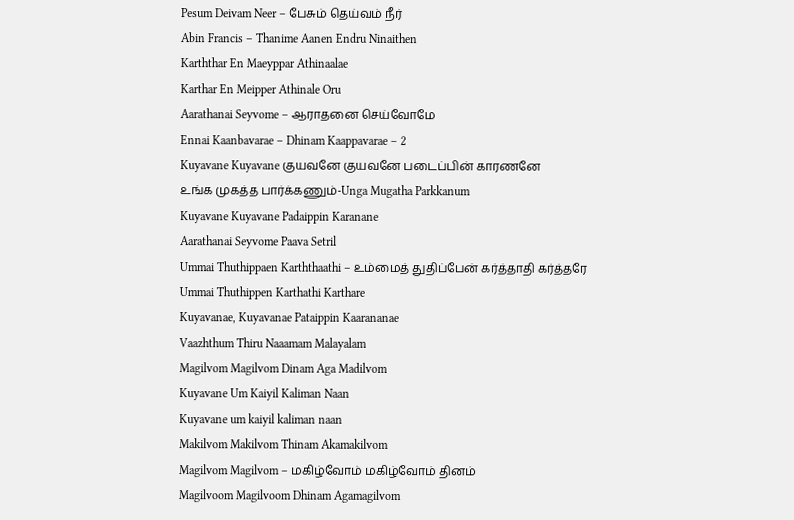Pesum Deivam Neer – பேசும் தெய்வம் நீர்
Abin Francis – Thanime Aanen Endru Ninaithen
Karththar En Maeyppar Athinaalae
Karthar En Meipper Athinale Oru
Aarathanai Seyvome – ஆராதனை செய்வோமே
Ennai Kaanbavarae – Dhinam Kaappavarae – 2
Kuyavane Kuyavane குயவனே குயவனே படைப்பின் காரணனே
உங்க முகத்த பார்க்கணும்-Unga Mugatha Parkkanum
Kuyavane Kuyavane Padaippin Karanane
Aarathanai Seyvome Paava Setril
Ummai Thuthippaen Karththaathi – உம்மைத் துதிப்பேன் கர்த்தாதி கர்த்தரே
Ummai Thuthippen Karthathi Karthare
Kuyavanae, Kuyavanae Pataippin Kaarananae
Vaazhthum Thiru Naaamam Malayalam
Magilvom Magilvom Dinam Aga Madilvom
Kuyavane Um Kaiyil Kaliman Naan
Kuyavane um kaiyil kaliman naan
Makilvom Makilvom Thinam Akamakilvom
Magilvom Magilvom – மகிழ்வோம் மகிழ்வோம் தினம்
Magilvoom Magilvoom Dhinam Agamagilvom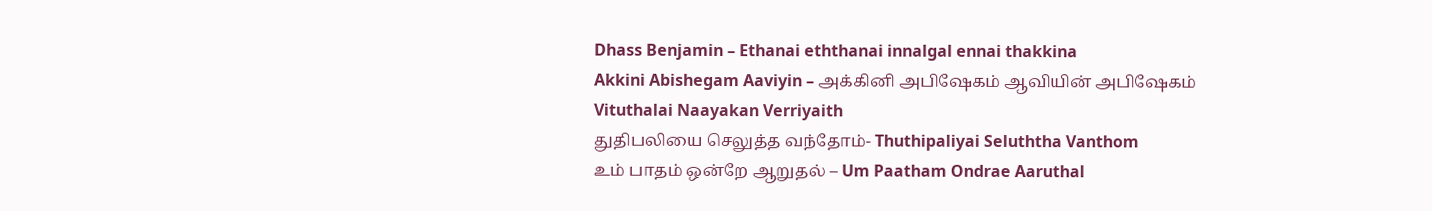Dhass Benjamin – Ethanai eththanai innalgal ennai thakkina
Akkini Abishegam Aaviyin – அக்கினி அபிஷேகம் ஆவியின் அபிஷேகம்
Vituthalai Naayakan Verriyaith
துதிபலியை செலுத்த வந்தோம்- Thuthipaliyai Seluththa Vanthom
உம் பாதம் ஒன்றே ஆறுதல் – Um Paatham Ondrae Aaruthal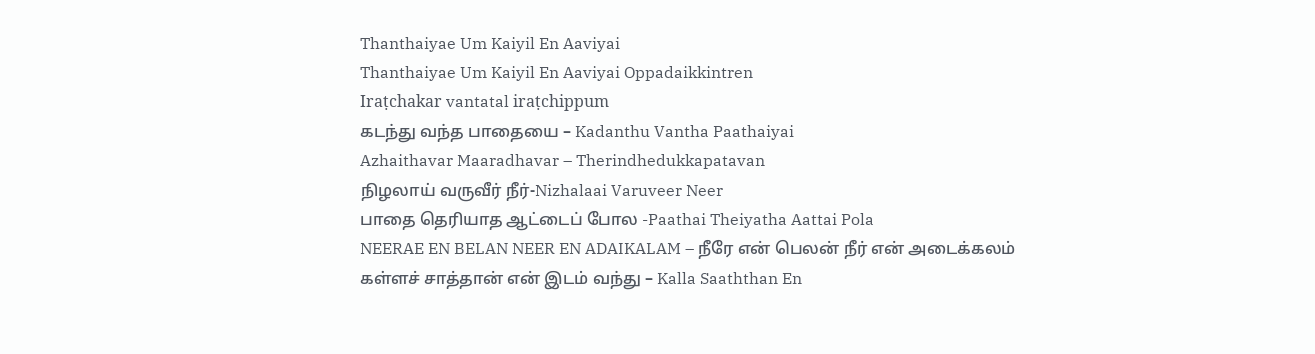Thanthaiyae Um Kaiyil En Aaviyai
Thanthaiyae Um Kaiyil En Aaviyai Oppadaikkintren
Iraṭchakar vantatal iraṭchippum
கடந்து வந்த பாதையை – Kadanthu Vantha Paathaiyai
Azhaithavar Maaradhavar – Therindhedukkapatavan
நிழலாய் வருவீர் நீர்-Nizhalaai Varuveer Neer
பாதை தெரியாத ஆட்டைப் போல -Paathai Theiyatha Aattai Pola
NEERAE EN BELAN NEER EN ADAIKALAM – நீரே என் பெலன் நீர் என் அடைக்கலம்
கள்ளச் சாத்தான் என் இடம் வந்து – Kalla Saaththan En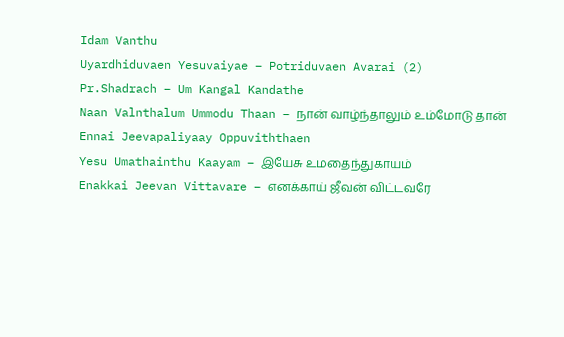Idam Vanthu
Uyardhiduvaen Yesuvaiyae – Potriduvaen Avarai (2)
Pr.Shadrach – Um Kangal Kandathe
Naan Valnthalum Ummodu Thaan – நான் வாழ்ந்தாலும் உம்மோடு தான்
Ennai Jeevapaliyaay Oppuviththaen
Yesu Umathainthu Kaayam – இயேசு உமதைந்துகாயம்
Enakkai Jeevan Vittavare – எனக்காய் ஜீவன் விட்டவரே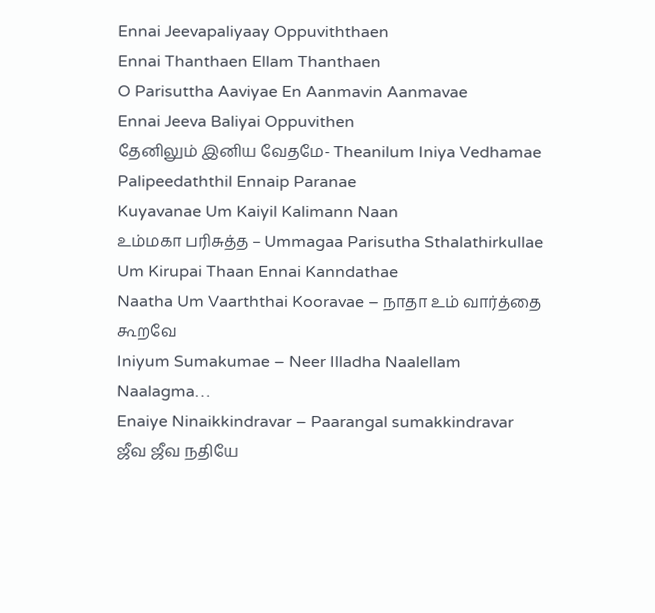Ennai Jeevapaliyaay Oppuviththaen
Ennai Thanthaen Ellam Thanthaen
O Parisuttha Aaviyae En Aanmavin Aanmavae
Ennai Jeeva Baliyai Oppuvithen
தேனிலும் இனிய வேதமே- Theanilum Iniya Vedhamae
Palipeedaththil Ennaip Paranae
Kuyavanae Um Kaiyil Kalimann Naan
உம்மகா பரிசுத்த – Ummagaa Parisutha Sthalathirkullae
Um Kirupai Thaan Ennai Kanndathae
Naatha Um Vaarththai Kooravae – நாதா உம் வார்த்தை கூறவே
Iniyum Sumakumae – Neer Illadha Naalellam Naalagma…
Enaiye Ninaikkindravar – Paarangal sumakkindravar
ஜீவ ஜீவ நதியே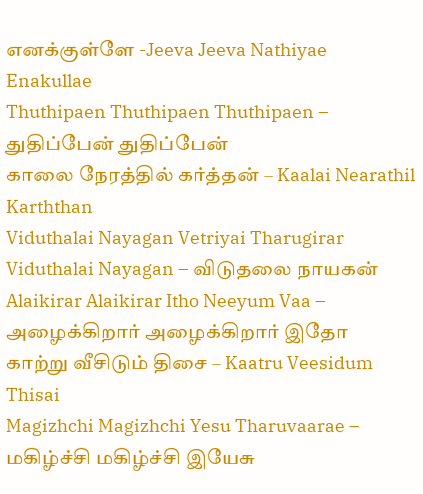எனக்குள்ளே -Jeeva Jeeva Nathiyae Enakullae
Thuthipaen Thuthipaen Thuthipaen – துதிப்பேன் துதிப்பேன்
காலை நேரத்தில் கர்த்தன் – Kaalai Nearathil Karththan
Viduthalai Nayagan Vetriyai Tharugirar
Viduthalai Nayagan – விடுதலை நாயகன்
Alaikirar Alaikirar Itho Neeyum Vaa – அழைக்கிறார் அழைக்கிறார் இதோ
காற்று வீசிடும் திசை – Kaatru Veesidum Thisai
Magizhchi Magizhchi Yesu Tharuvaarae – மகிழ்ச்சி மகிழ்ச்சி இயேசு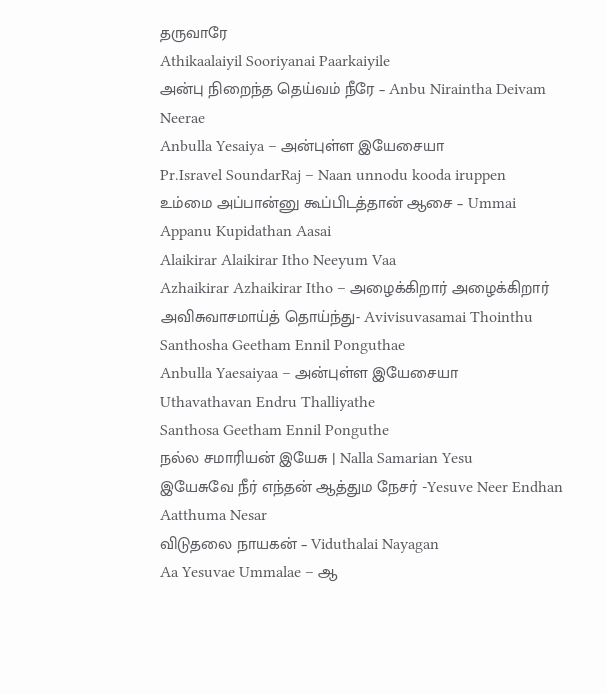தருவாரே
Athikaalaiyil Sooriyanai Paarkaiyile
அன்பு நிறைந்த தெய்வம் நீரே – Anbu Niraintha Deivam Neerae
Anbulla Yesaiya – அன்புள்ள இயேசையா
Pr.Isravel SoundarRaj – Naan unnodu kooda iruppen
உம்மை அப்பான்னு கூப்பிடத்தான் ஆசை – Ummai Appanu Kupidathan Aasai
Alaikirar Alaikirar Itho Neeyum Vaa
Azhaikirar Azhaikirar Itho – அழைக்கிறார் அழைக்கிறார்
அவிசுவாசமாய்த் தொய்ந்து- Avivisuvasamai Thointhu
Santhosha Geetham Ennil Ponguthae
Anbulla Yaesaiyaa – அன்புள்ள இயேசையா
Uthavathavan Endru Thalliyathe
Santhosa Geetham Ennil Ponguthe
நல்ல சமாரியன் இயேசு | Nalla Samarian Yesu
இயேசுவே நீர் எந்தன் ஆத்தும நேசர் -Yesuve Neer Endhan Aatthuma Nesar
விடுதலை நாயகன் – Viduthalai Nayagan
Aa Yesuvae Ummalae – ஆ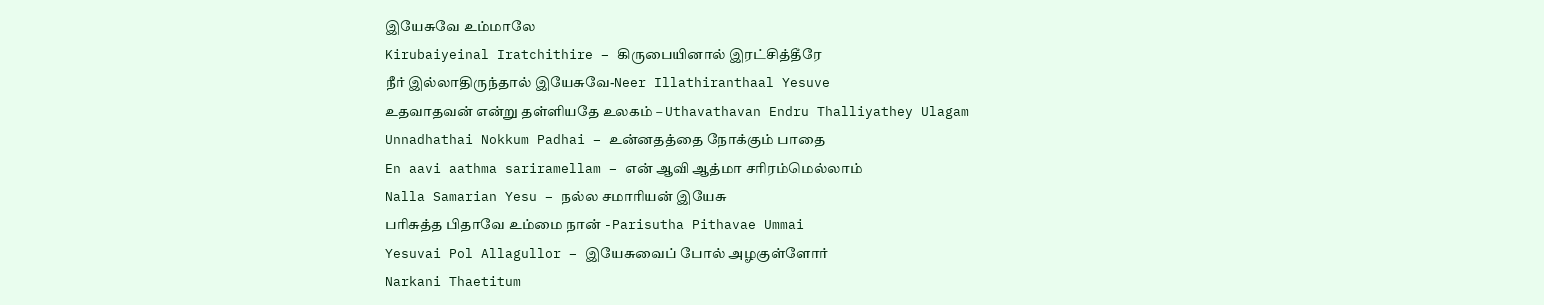இயேசுவே உம்மாலே
Kirubaiyeinal Iratchithire – கிருபையினால் இரட்சித்தீரே
நீர் இல்லாதிருந்தால் இயேசுவே-Neer Illathiranthaal Yesuve
உதவாதவன் என்று தள்ளியதே உலகம் – Uthavathavan Endru Thalliyathey Ulagam
Unnadhathai Nokkum Padhai – உன்னதத்தை நோக்கும் பாதை
En aavi aathma sariramellam – என் ஆவி ஆத்மா சரிரம்மெல்லாம்
Nalla Samarian Yesu – நல்ல சமாரியன் இயேசு
பரிசுத்த பிதாவே உம்மை நான் -Parisutha Pithavae Ummai
Yesuvai Pol Allagullor – இயேசுவைப் போல் அழகுள்ளோர்
Narkani Thaetitum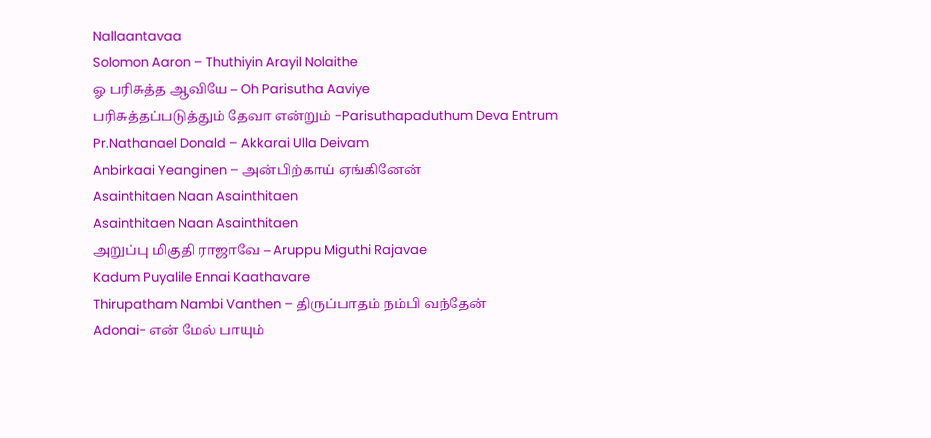Nallaantavaa
Solomon Aaron – Thuthiyin Arayil Nolaithe
ஓ பரிசுத்த ஆவியே – Oh Parisutha Aaviye
பரிசுத்தப்படுத்தும் தேவா என்றும் -Parisuthapaduthum Deva Entrum
Pr.Nathanael Donald – Akkarai Ulla Deivam
Anbirkaai Yeanginen – அன்பிற்காய் ஏங்கினேன்
Asainthitaen Naan Asainthitaen
Asainthitaen Naan Asainthitaen
அறுப்பு மிகுதி ராஜாவே – Aruppu Miguthi Rajavae
Kadum Puyalile Ennai Kaathavare
Thirupatham Nambi Vanthen – திருப்பாதம் நம்பி வந்தேன்
Adonai- என் மேல் பாயும்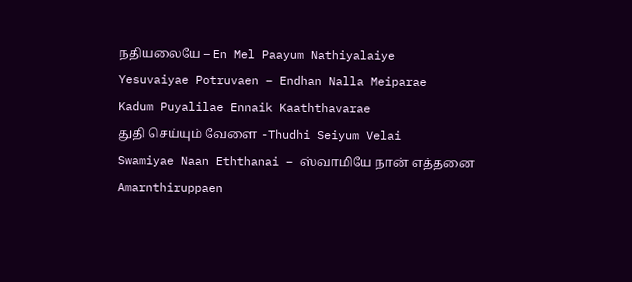நதியலையே – En Mel Paayum Nathiyalaiye
Yesuvaiyae Potruvaen – Endhan Nalla Meiparae
Kadum Puyalilae Ennaik Kaaththavarae
துதி செய்யும் வேளை -Thudhi Seiyum Velai
Swamiyae Naan Eththanai – ஸ்வாமியே நான் எத்தனை
Amarnthiruppaen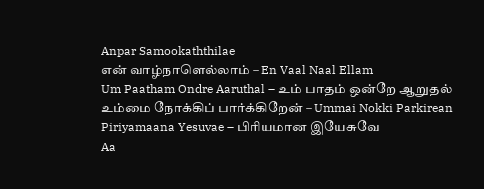Anpar Samookaththilae
என் வாழ்நாளெல்லாம் – En Vaal Naal Ellam
Um Paatham Ondre Aaruthal – உம் பாதம் ஒன்றே ஆறுதல்
உம்மை நோக்கிப் பார்க்கிறேன் – Ummai Nokki Parkirean
Piriyamaana Yesuvae – பிரியமான இயேசுவே
Aa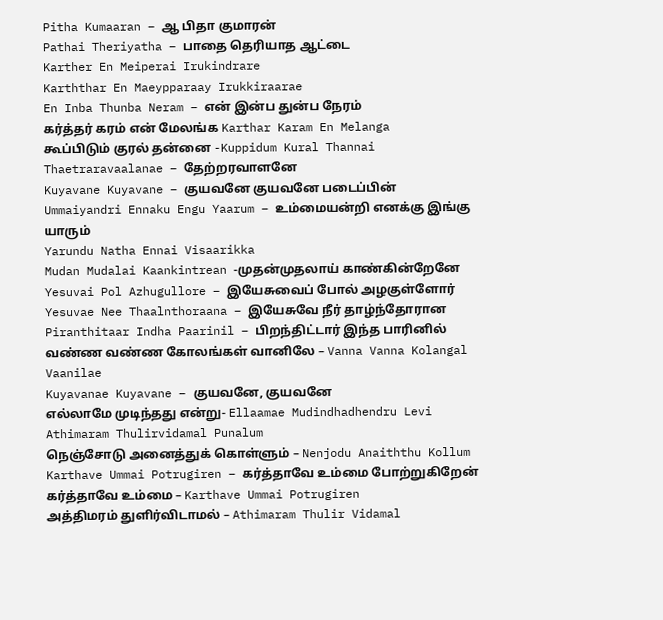Pitha Kumaaran – ஆ பிதா குமாரன்
Pathai Theriyatha – பாதை தெரியாத ஆட்டை
Karther En Meiperai Irukindrare
Karththar En Maeypparaay Irukkiraarae
En Inba Thunba Neram – என் இன்ப துன்ப நேரம்
கர்த்தர் கரம் என் மேலங்க Karthar Karam En Melanga
கூப்பிடும் குரல் தன்னை -Kuppidum Kural Thannai
Thaetraravaalanae – தேற்றரவாளனே
Kuyavane Kuyavane – குயவனே குயவனே படைப்பின்
Ummaiyandri Ennaku Engu Yaarum – உம்மையன்றி எனக்கு இங்கு யாரும்
Yarundu Natha Ennai Visaarikka
Mudan Mudalai Kaankintrean -முதன்முதலாய் காண்கின்றேனே
Yesuvai Pol Azhugullore – இயேசுவைப் போல் அழகுள்ளோர்
Yesuvae Nee Thaalnthoraana – இயேசுவே நீர் தாழ்ந்தோரான
Piranthitaar Indha Paarinil – பிறந்திட்டார் இந்த பாரினில்
வண்ண வண்ண கோலங்கள் வானிலே – Vanna Vanna Kolangal Vaanilae
Kuyavanae Kuyavane – குயவனே, குயவனே
எல்லாமே முடிந்தது என்று- Ellaamae Mudindhadhendru Levi
Athimaram Thulirvidamal Punalum
நெஞ்சோடு அனைத்துக் கொள்ளும் – Nenjodu Anaiththu Kollum
Karthave Ummai Potrugiren – கர்த்தாவே உம்மை போற்றுகிறேன்
கர்த்தாவே உம்மை – Karthave Ummai Potrugiren
அத்திமரம் துளிர்விடாமல் – Athimaram Thulir Vidamal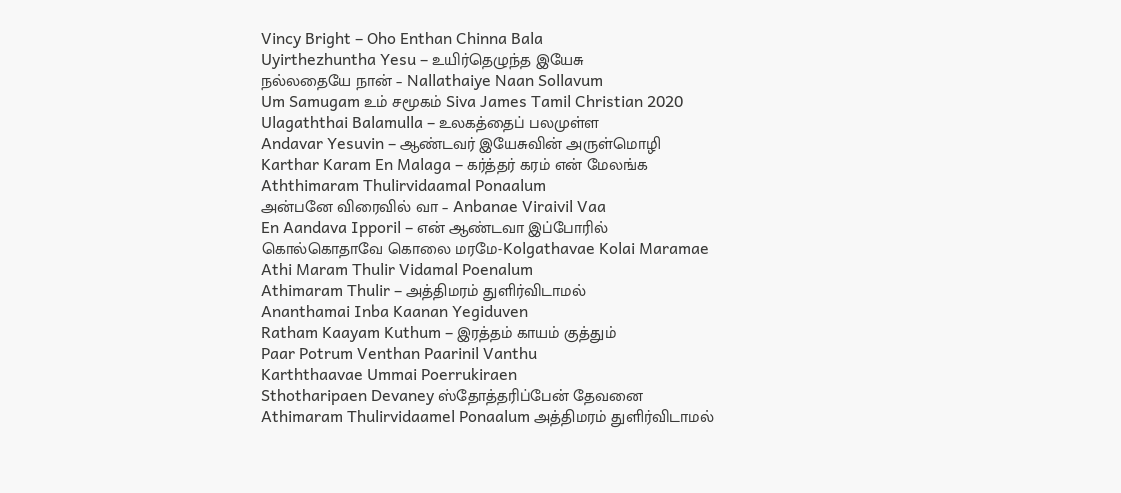Vincy Bright – Oho Enthan Chinna Bala
Uyirthezhuntha Yesu – உயிர்தெழுந்த இயேசு
நல்லதையே நான் – Nallathaiye Naan Sollavum
Um Samugam உம் சமூகம் Siva James Tamil Christian 2020
Ulagaththai Balamulla – உலகத்தைப் பலமுள்ள
Andavar Yesuvin – ஆண்டவர் இயேசுவின் அருள்மொழி
Karthar Karam En Malaga – கர்த்தர் கரம் என் மேலங்க
Aththimaram Thulirvidaamal Ponaalum
அன்பனே விரைவில் வா – Anbanae Viraivil Vaa
En Aandava Ipporil – என் ஆண்டவா இப்போரில்
கொல்கொதாவே கொலை மரமே-Kolgathavae Kolai Maramae
Athi Maram Thulir Vidamal Poenalum
Athimaram Thulir – அத்திமரம் துளிர்விடாமல்
Ananthamai Inba Kaanan Yegiduven
Ratham Kaayam Kuthum – இரத்தம் காயம் குத்தும்
Paar Potrum Venthan Paarinil Vanthu
Karththaavae Ummai Poerrukiraen
Sthotharipaen Devaney ஸ்தோத்தரிப்பேன் தேவனை
Athimaram Thulirvidaamel Ponaalum அத்திமரம் துளிர்விடாமல்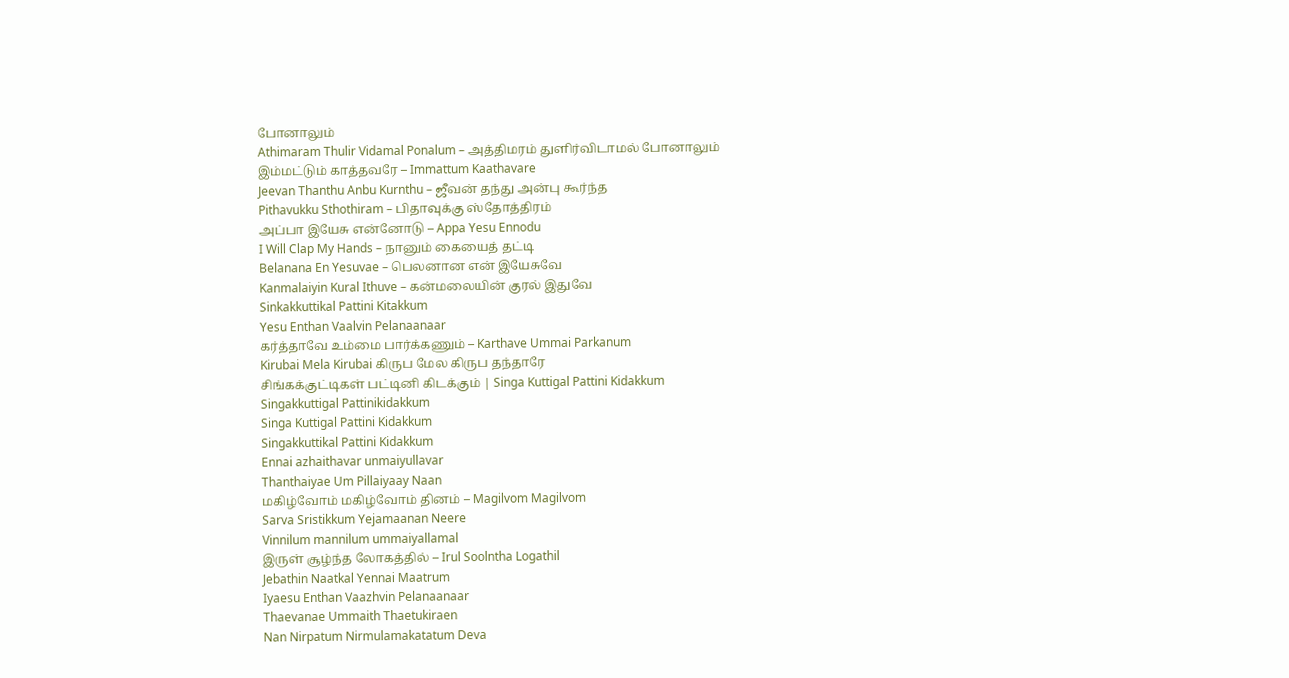போனாலும்
Athimaram Thulir Vidamal Ponalum – அத்திமரம் துளிர்விடாமல் போனாலும்
இம்மட்டும் காத்தவரே – Immattum Kaathavare
Jeevan Thanthu Anbu Kurnthu – ஜீவன் தந்து அன்பு கூர்ந்த
Pithavukku Sthothiram – பிதாவுக்கு ஸ்தோத்திரம்
அப்பா இயேசு என்னோடு – Appa Yesu Ennodu
I Will Clap My Hands – நானும் கையைத் தட்டி
Belanana En Yesuvae – பெலனான என் இயேசுவே
Kanmalaiyin Kural Ithuve – கன்மலையின் குரல் இதுவே
Sinkakkuttikal Pattini Kitakkum
Yesu Enthan Vaalvin Pelanaanaar
கர்த்தாவே உம்மை பார்க்கணும் – Karthave Ummai Parkanum
Kirubai Mela Kirubai கிருப மேல கிருப தந்தாரே
சிங்கக்குட்டிகள் பட்டினி கிடக்கும் | Singa Kuttigal Pattini Kidakkum
Singakkuttigal Pattinikidakkum
Singa Kuttigal Pattini Kidakkum
Singakkuttikal Pattini Kidakkum
Ennai azhaithavar unmaiyullavar
Thanthaiyae Um Pillaiyaay Naan
மகிழ்வோம் மகிழ்வோம் தினம் – Magilvom Magilvom
Sarva Sristikkum Yejamaanan Neere
Vinnilum mannilum ummaiyallamal
இருள் சூழ்ந்த லோகத்தில் – Irul Soolntha Logathil
Jebathin Naatkal Yennai Maatrum
Iyaesu Enthan Vaazhvin Pelanaanaar
Thaevanae Ummaith Thaetukiraen
Nan Nirpatum Nirmulamakatatum Deva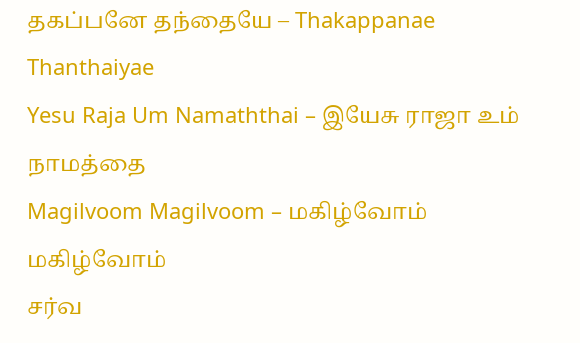தகப்பனே தந்தையே – Thakappanae Thanthaiyae
Yesu Raja Um Namaththai – இயேசு ராஜா உம் நாமத்தை
Magilvoom Magilvoom – மகிழ்வோம் மகிழ்வோம்
சர்வ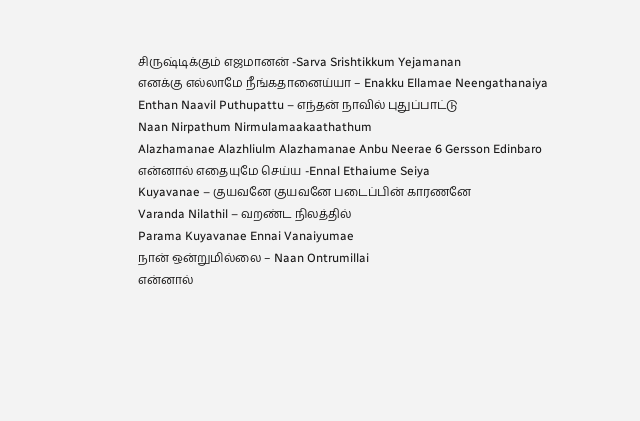சிருஷ்டிக்கும் எஜமானன் -Sarva Srishtikkum Yejamanan
எனக்கு எல்லாமே நீங்கதானைய்யா – Enakku Ellamae Neengathanaiya
Enthan Naavil Puthupattu – எந்தன் நாவில் புதுப்பாட்டு
Naan Nirpathum Nirmulamaakaathathum
Alazhamanae Alazhliulm Alazhamanae Anbu Neerae 6 Gersson Edinbaro
என்னால் எதையுமே செய்ய -Ennal Ethaiume Seiya
Kuyavanae – குயவனே குயவனே படைப்பின் காரணனே
Varanda Nilathil – வறண்ட நிலத்தில்
Parama Kuyavanae Ennai Vanaiyumae
நான் ஒன்றுமில்லை – Naan Ontrumillai
என்னால்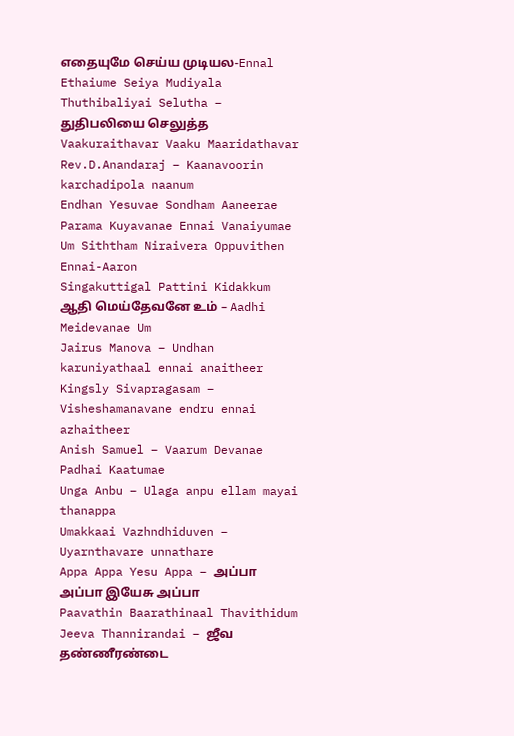எதையுமே செய்ய முடியல-Ennal Ethaiume Seiya Mudiyala
Thuthibaliyai Selutha – துதிபலியை செலுத்த
Vaakuraithavar Vaaku Maaridathavar
Rev.D.Anandaraj – Kaanavoorin karchadipola naanum
Endhan Yesuvae Sondham Aaneerae
Parama Kuyavanae Ennai Vanaiyumae
Um Siththam Niraivera Oppuvithen Ennai-Aaron
Singakuttigal Pattini Kidakkum
ஆதி மெய்தேவனே உம் – Aadhi Meidevanae Um
Jairus Manova – Undhan karuniyathaal ennai anaitheer
Kingsly Sivapragasam – Visheshamanavane endru ennai azhaitheer
Anish Samuel – Vaarum Devanae Padhai Kaatumae
Unga Anbu – Ulaga anpu ellam mayai thanappa
Umakkaai Vazhndhiduven – Uyarnthavare unnathare
Appa Appa Yesu Appa – அப்பா அப்பா இயேசு அப்பா
Paavathin Baarathinaal Thavithidum
Jeeva Thannirandai – ஜீவ தண்ணீரண்டை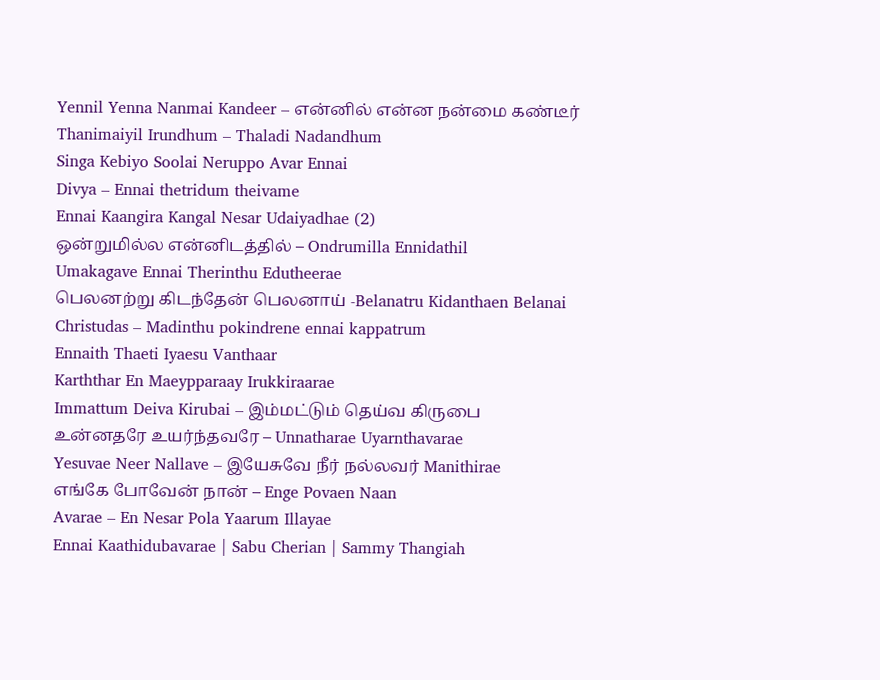Yennil Yenna Nanmai Kandeer – என்னில் என்ன நன்மை கண்டீர்
Thanimaiyil Irundhum – Thaladi Nadandhum
Singa Kebiyo Soolai Neruppo Avar Ennai
Divya – Ennai thetridum theivame
Ennai Kaangira Kangal Nesar Udaiyadhae (2)
ஒன்றுமில்ல என்னிடத்தில் – Ondrumilla Ennidathil
Umakagave Ennai Therinthu Edutheerae
பெலனற்று கிடந்தேன் பெலனாய் -Belanatru Kidanthaen Belanai
Christudas – Madinthu pokindrene ennai kappatrum
Ennaith Thaeti Iyaesu Vanthaar
Karththar En Maeypparaay Irukkiraarae
Immattum Deiva Kirubai – இம்மட்டும் தெய்வ கிருபை
உன்னதரே உயர்ந்தவரே – Unnatharae Uyarnthavarae
Yesuvae Neer Nallave – இயேசுவே நீர் நல்லவர் Manithirae
எங்கே போவேன் நான் – Enge Povaen Naan
Avarae – En Nesar Pola Yaarum Illayae
Ennai Kaathidubavarae | Sabu Cherian | Sammy Thangiah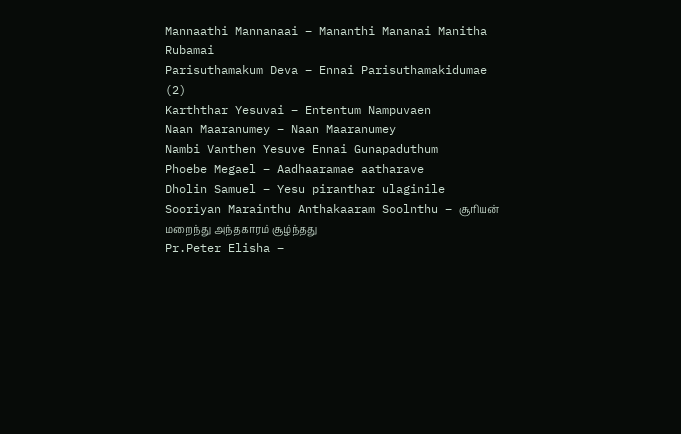Mannaathi Mannanaai – Mananthi Mananai Manitha Rubamai
Parisuthamakum Deva – Ennai Parisuthamakidumae (2)
Karththar Yesuvai – Ententum Nampuvaen
Naan Maaranumey – Naan Maaranumey
Nambi Vanthen Yesuve Ennai Gunapaduthum
Phoebe Megael – Aadhaaramae aatharave
Dholin Samuel – Yesu piranthar ulaginile
Sooriyan Marainthu Anthakaaram Soolnthu – சூரியன் மறைந்து அந்தகாரம் சூழ்ந்தது
Pr.Peter Elisha –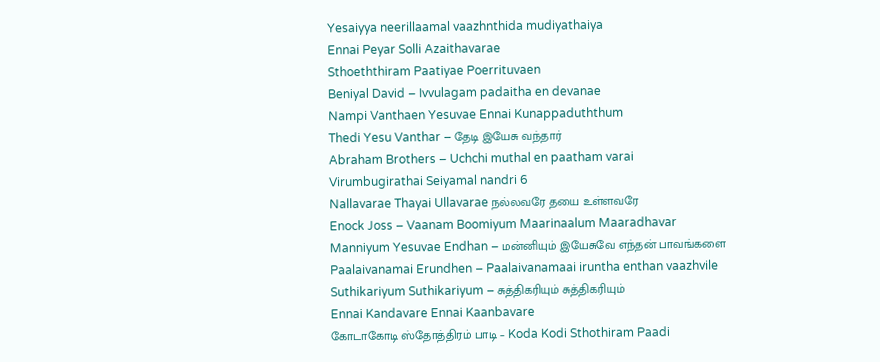Yesaiyya neerillaamal vaazhnthida mudiyathaiya
Ennai Peyar Solli Azaithavarae
Sthoeththiram Paatiyae Poerrituvaen
Beniyal David – Ivvulagam padaitha en devanae
Nampi Vanthaen Yesuvae Ennai Kunappaduththum
Thedi Yesu Vanthar – தேடி இயேசு வந்தார்
Abraham Brothers – Uchchi muthal en paatham varai
Virumbugirathai Seiyamal nandri 6
Nallavarae Thayai Ullavarae நல்லவரே தயை உள்ளவரே
Enock Joss – Vaanam Boomiyum Maarinaalum Maaradhavar
Manniyum Yesuvae Endhan – மன்னியும் இயேசுவே எந்தன் பாவங்களை
Paalaivanamai Erundhen – Paalaivanamaai iruntha enthan vaazhvile
Suthikariyum Suthikariyum – சுத்திகரியும் சுத்திகரியும்
Ennai Kandavare Ennai Kaanbavare
கோடாகோடி ஸ்தோத்திரம் பாடி – Koda Kodi Sthothiram Paadi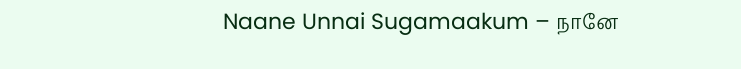Naane Unnai Sugamaakum – நானே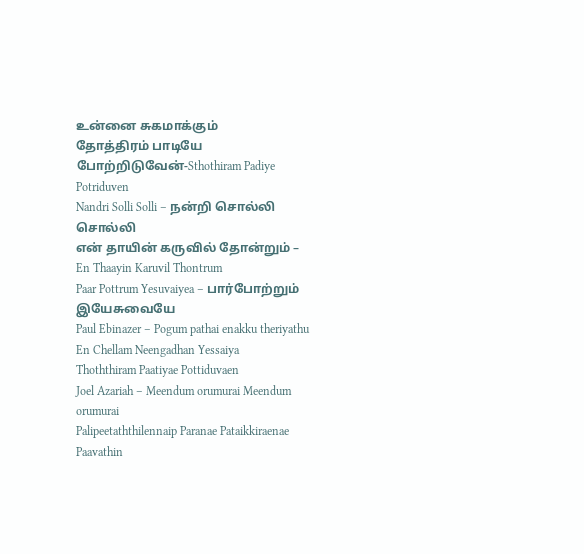உன்னை சுகமாக்கும்
தோத்திரம் பாடியே போற்றிடுவேன்-Sthothiram Padiye Potriduven
Nandri Solli Solli – நன்றி சொல்லி சொல்லி
என் தாயின் கருவில் தோன்றும் – En Thaayin Karuvil Thontrum
Paar Pottrum Yesuvaiyea – பார்போற்றும் இயேசுவையே
Paul Ebinazer – Pogum pathai enakku theriyathu
En Chellam Neengadhan Yessaiya
Thoththiram Paatiyae Pottiduvaen
Joel Azariah – Meendum orumurai Meendum orumurai
Palipeetaththilennaip Paranae Pataikkiraenae
Paavathin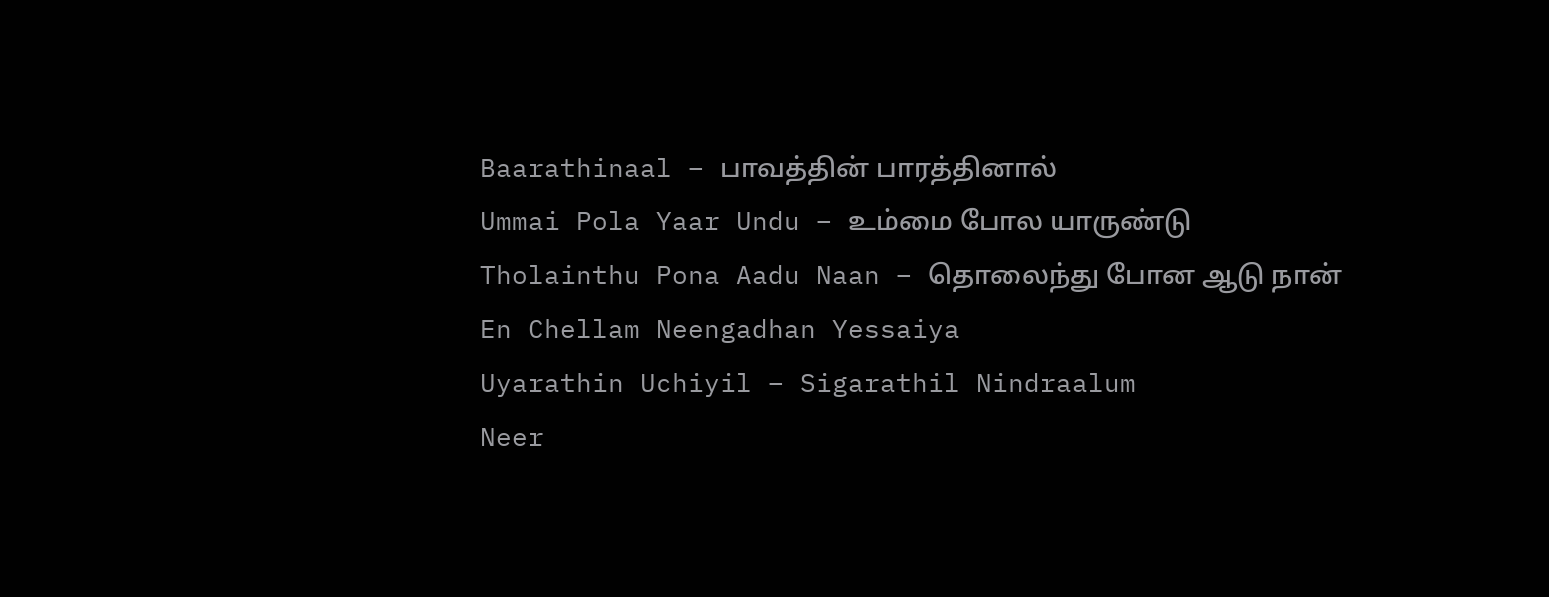Baarathinaal – பாவத்தின் பாரத்தினால்
Ummai Pola Yaar Undu – உம்மை போல யாருண்டு
Tholainthu Pona Aadu Naan – தொலைந்து போன ஆடு நான்
En Chellam Neengadhan Yessaiya
Uyarathin Uchiyil – Sigarathil Nindraalum
Neer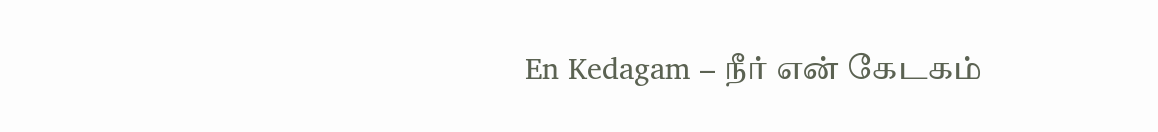En Kedagam – நீர் என் கேடகம்